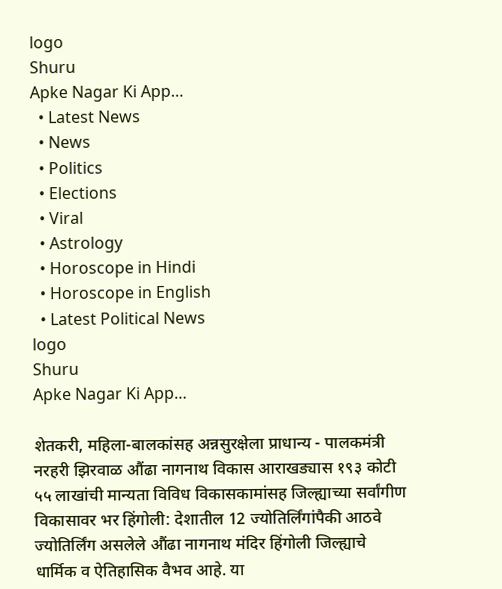logo
Shuru
Apke Nagar Ki App…
  • Latest News
  • News
  • Politics
  • Elections
  • Viral
  • Astrology
  • Horoscope in Hindi
  • Horoscope in English
  • Latest Political News
logo
Shuru
Apke Nagar Ki App…

शेतकरी, महिला-बालकांसह अन्नसुरक्षेला प्राधान्य - पालकमंत्री नरहरी झिरवाळ औंढा नागनाथ विकास आराखड्यास १९३ कोटी ५५ लाखांची मान्यता विविध विकासकामांसह जिल्ह्याच्या सर्वांगीण विकासावर भर हिंगोली: देशातील 12 ज्योतिर्लिंगांपैकी आठवे ज्योतिर्लिंग असलेले औंढा नागनाथ मंदिर हिंगोली जिल्ह्याचे धार्मिक व ऐतिहासिक वैभव आहे. या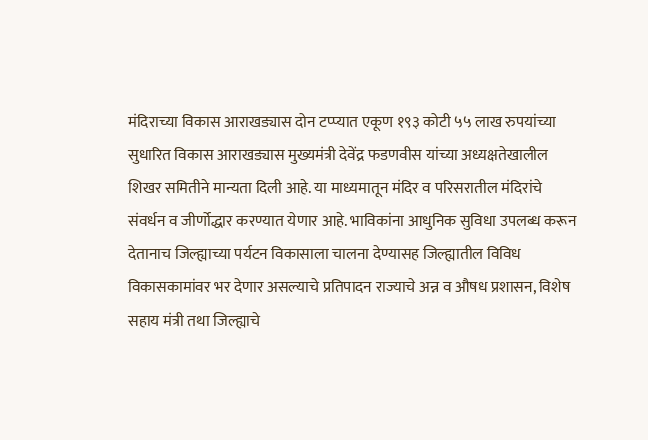मंदिराच्या विकास आराखड्यास दोन टप्प्यात एकूण १९३ कोटी ५५ लाख रुपयांच्या सुधारित विकास आराखड्यास मुख्यमंत्री देवेंद्र फडणवीस यांच्या अध्यक्षतेखालील शिखर समितीने मान्यता दिली आहे. या माध्यमातून मंदिर व परिसरातील मंदिरांचे संवर्धन व जीर्णोद्धार करण्यात येणार आहे. भाविकांना आधुनिक सुविधा उपलब्ध करून देतानाच जिल्ह्याच्या पर्यटन विकासाला चालना देण्यासह जिल्ह्यातील विविध विकासकामांवर भर देणार असल्याचे प्रतिपादन राज्याचे अन्न व औषध प्रशासन, विशेष सहाय मंत्री तथा जिल्ह्याचे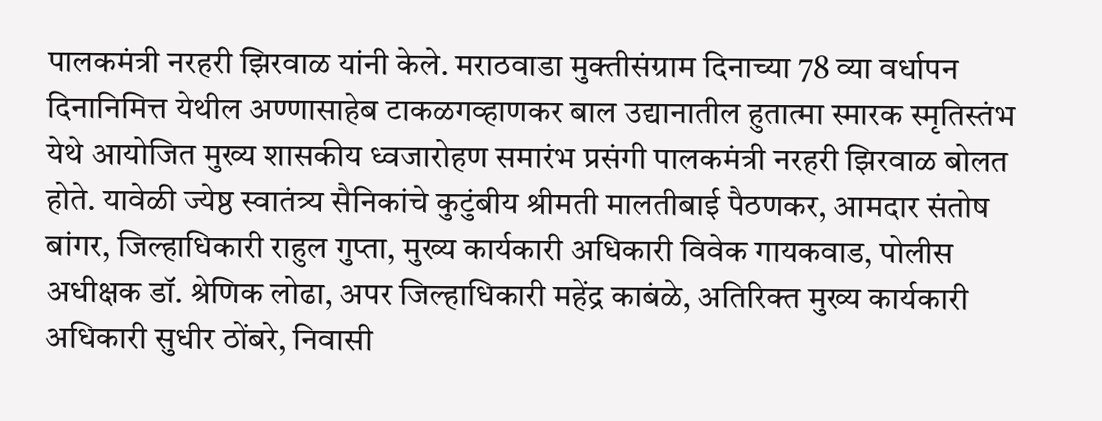पालकमंत्री नरहरी झिरवाळ यांनी केले. मराठवाडा मुक्तीसंग्राम दिनाच्या 78 व्या वर्धापन दिनानिमित्त येथील अण्णासाहेब टाकळगव्हाणकर बाल उद्यानातील हुतात्मा स्मारक स्मृतिस्तंभ येथे आयोजित मुख्य शासकीय ध्वजारोहण समारंभ प्रसंगी पालकमंत्री नरहरी झिरवाळ बोलत होते. यावेळी ज्येष्ठ स्वातंत्र्य सैनिकांचे कुटुंबीय श्रीमती मालतीबाई पैठणकर, आमदार संतोष बांगर, जिल्हाधिकारी राहुल गुप्ता, मुख्य कार्यकारी अधिकारी विवेक गायकवाड, पोलीस अधीक्षक डॉ. श्रेणिक लोढा, अपर जिल्हाधिकारी महेंद्र काबंळे, अतिरिक्त मुख्य कार्यकारी अधिकारी सुधीर ठोंबरे, निवासी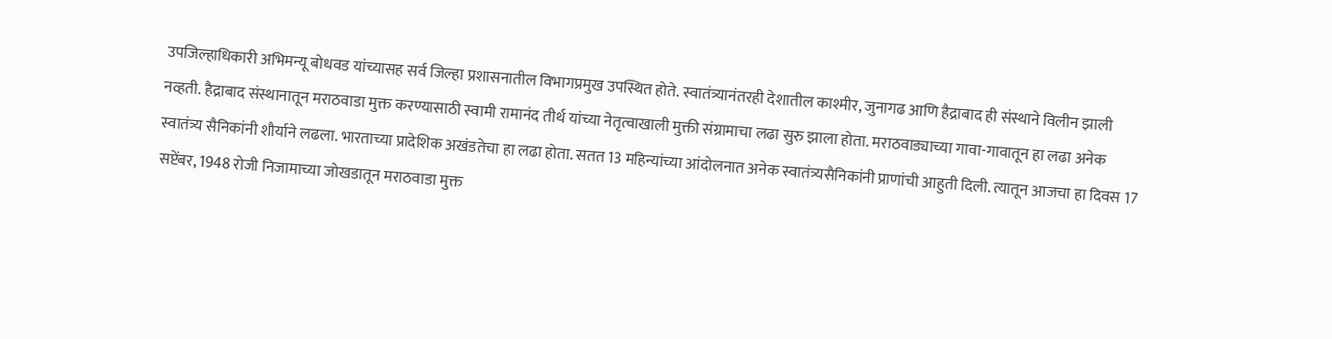उपजिल्हाधिकारी अभिमन्यू बोधवड यांच्यासह सर्व जिल्हा प्रशासनातील विभागप्रमुख उपस्थित होते. स्वातंत्र्यानंतरही देशातील काश्मीर, जुनागढ आणि हैद्राबाद ही संस्थाने विलीन झाली नव्हती. हैद्राबाद संस्थानातून मराठवाडा मुक्त करण्यासाठी स्वामी रामानंद तीर्थ यांच्या नेतृत्वाखाली मुक्ती संग्रामाचा लढा सुरु झाला होता. मराठवाड्याच्या गावा-गावातून हा लढा अनेक स्वातंत्र्य सैनिकांनी शौर्याने लढला. भारताच्या प्रादेशिक अखंडतेचा हा लढा होता. सतत 13 महिन्यांच्या आंदोलनात अनेक स्वातंत्र्यसैनिकांनी प्राणांची आहुती दिली. त्यातून आजचा हा दिवस 17 सप्टेंबर, 1948 रोजी निजामाच्या जोखडातून मराठवाडा मुक्त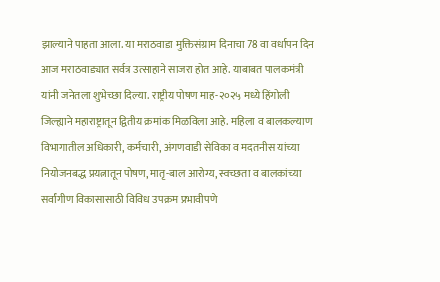झाल्याने पाहता आला. या मराठवाडा मुक्तिसंग्राम दिनाचा 78 वा वर्धापन दिन आज मराठवाड्यात सर्वत्र उत्साहाने साजरा होत आहे. याबाबत पालकमंत्री यांनी जनेतला शुभेच्छा दिल्या. राष्ट्रीय पोषण माह-२०२५ मध्ये हिंगोली जिल्ह्याने महाराष्ट्रातून द्वितीय क्रमांक मिळविला आहे. महिला व बालकल्याण विभागातील अधिकारी, कर्मचारी, अंगणवाडी सेविका व मदतनीस यांच्या नियोजनबद्ध प्रयत्नातून पोषण, मातृ-बाल आरोग्य, स्वच्छता व बालकांच्या सर्वांगीण विकासासाठी विविध उपक्रम प्रभावीपणे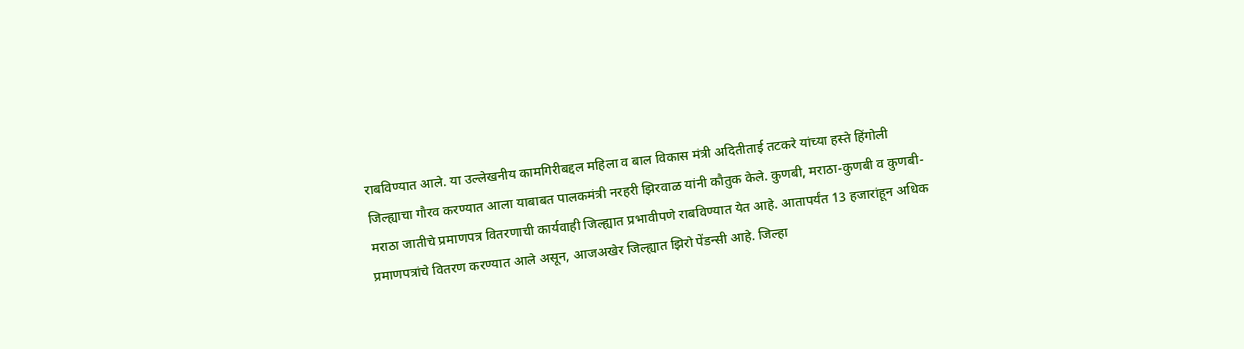राबविण्यात आले. या उल्लेखनीय कामगिरीबद्दल महिला व बाल विकास मंत्री अदितीताई तटकरे यांच्या हस्ते हिंगोली जिल्ह्याचा गौरव करण्यात आला याबाबत पालकमंत्री नरहरी झिरवाळ यांनी कौतुक केले. कुणबी, मराठा-कुणबी व कुणबी-मराठा जातीचे प्रमाणपत्र वितरणाची कार्यवाही जिल्ह्यात प्रभावीपणे राबविण्यात येत आहे. आतापर्यंत 13 हजारांहून अधिक प्रमाणपत्रांचे वितरण करण्यात आले असून, आजअखेर जिल्ह्यात झिरो पेंडन्सी आहे. जिल्हा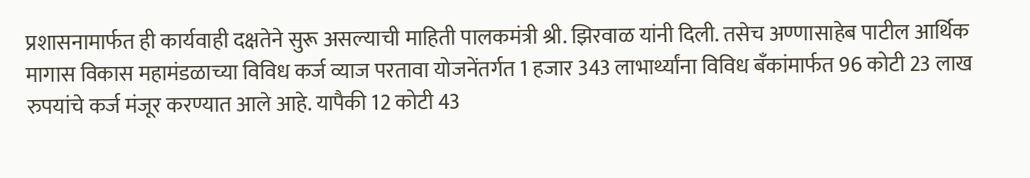प्रशासनामार्फत ही कार्यवाही दक्षतेने सुरू असल्याची माहिती पालकमंत्री श्री. झिरवाळ यांनी दिली. तसेच अण्णासाहेब पाटील आर्थिक मागास विकास महामंडळाच्या विविध कर्ज व्याज परतावा योजनेंतर्गत 1 हजार 343 लाभार्थ्यांना विविध बँकांमार्फत 96 कोटी 23 लाख रुपयांचे कर्ज मंजूर करण्यात आले आहे. यापैकी 12 कोटी 43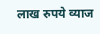लाख रुपये व्याज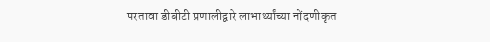परतावा डीबीटी प्रणालीद्वारे लाभार्थ्यांच्या नोंदणीकृत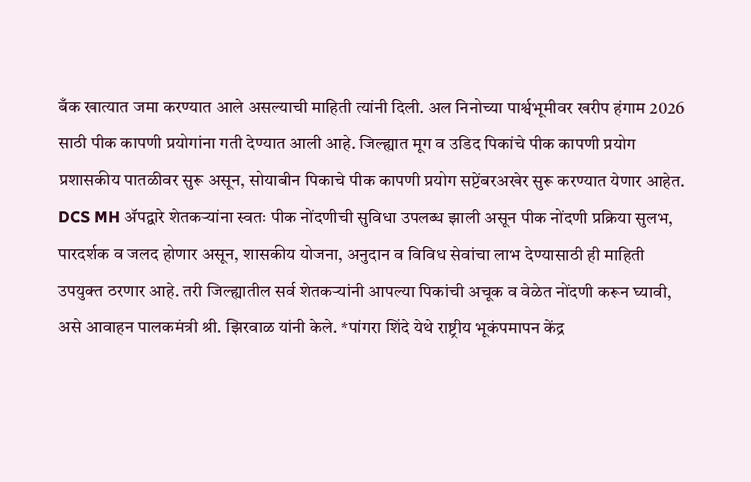बँक खात्यात जमा करण्यात आले असल्याची माहिती त्यांनी दिली. अल निनोच्या पार्श्वभूमीवर खरीप हंगाम 2026 साठी पीक कापणी प्रयोगांना गती देण्यात आली आहे. जिल्ह्यात मूग व उडिद पिकांचे पीक कापणी प्रयोग प्रशासकीय पातळीवर सुरू असून, सोयाबीन पिकाचे पीक कापणी प्रयोग सप्टेंबरअखेर सुरू करण्यात येणार आहेत. DCS MH ॲपद्वारे शेतकऱ्यांना स्वतः पीक नोंदणीची सुविधा उपलब्ध झाली असून पीक नोंदणी प्रक्रिया सुलभ, पारदर्शक व जलद होणार असून, शासकीय योजना, अनुदान व विविध सेवांचा लाभ देण्यासाठी ही माहिती उपयुक्त ठरणार आहे. तरी जिल्ह्यातील सर्व शेतकऱ्यांनी आपल्या पिकांची अचूक व वेळेत नोंदणी करून घ्यावी, असे आवाहन पालकमंत्री श्री. झिरवाळ यांनी केले. *पांगरा शिंदे येथे राष्ट्रीय भूकंपमापन केंद्र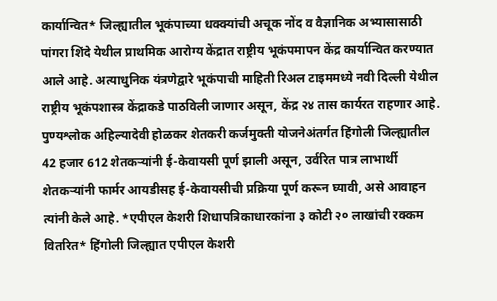कार्यान्वित* जिल्ह्यातील भूकंपाच्या धक्क्यांची अचूक नोंद व वैज्ञानिक अभ्यासासाठी पांगरा शिंदे येथील प्राथमिक आरोग्य केंद्रात राष्ट्रीय भूकंपमापन केंद्र कार्यान्वित करण्यात आले आहे. अत्याधुनिक यंत्रणेद्वारे भूकंपाची माहिती रिअल टाइममध्ये नवी दिल्ली येथील राष्ट्रीय भूकंपशास्त्र केंद्राकडे पाठविली जाणार असून, केंद्र २४ तास कार्यरत राहणार आहे. पुण्यश्लोक अहिल्यादेवी होळकर शेतकरी कर्जमुक्ती योजनेअंतर्गत हिंगोली जिल्ह्यातील 42 हजार 612 शेतकऱ्यांनी ई-केवायसी पूर्ण झाली असून, उर्वरित पात्र लाभार्थी शेतकऱ्यांनी फार्मर आयडीसह ई-केवायसीची प्रक्रिया पूर्ण करून घ्यावी, असे आवाहन त्यांनी केले आहे. *एपीएल केशरी शिधापत्रिकाधारकांना ३ कोटी २० लाखांची रक्कम वितरित* हिंगोली जिल्ह्यात एपीएल केशरी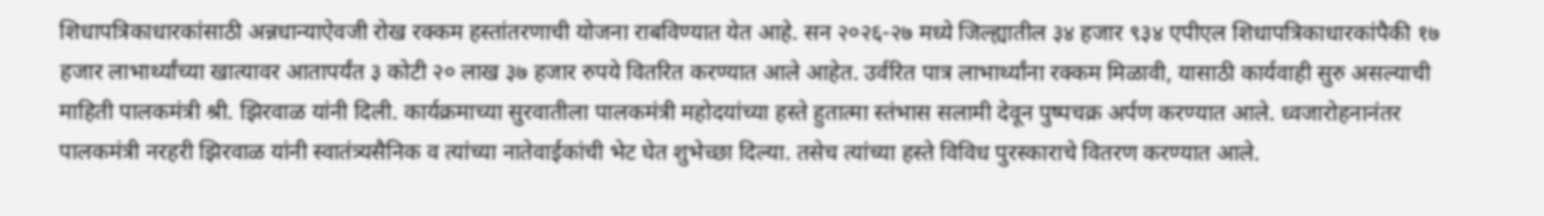शिधापत्रिकाधारकांसाठी अन्नधान्याऐवजी रोख रक्कम हस्तांतरणाची योजना राबविण्यात येत आहे. सन २०२६-२७ मध्ये जिल्ह्यातील ३४ हजार ९३४ एपीएल शिधापत्रिकाधारकांपैकी १७ हजार लाभार्थ्यांच्या खात्यावर आतापर्यंत ३ कोटी २० लाख ३७ हजार रुपये वितरित करण्यात आले आहेत. उर्वरित पात्र लाभार्थ्यांना रक्कम मिळावी, यासाठी कार्यवाही सुरु असल्याची माहिती पालकमंत्री श्री. झिरवाळ यांनी दिली. कार्यक्रमाच्या सुरवातीला पालकमंत्री महोदयांच्या हस्ते हुतात्मा स्तंभास सलामी देवून पुष्पचक्र अर्पण करण्यात आले. ध्वजारोहनानंतर पालकमंत्री नरहरी झिरवाळ यांनी स्वातंत्र्यसैनिक व त्यांच्या नातेवाईकांची भेट घेत शुभेच्छा दिल्या. तसेच त्यांच्या हस्ते विविध पुरस्काराचे वितरण करण्यात आले.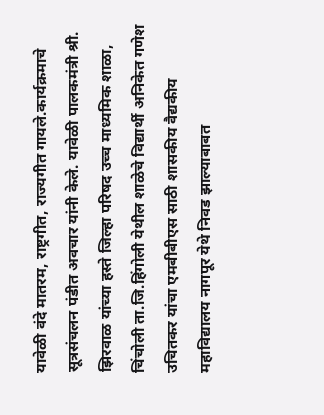यावेळी वंदे मातरम, राष्ट्रगीत, राज्यगीत गायले.कार्यक्रमाचे सूत्रसंचलन पंडीत अवचार यांनी केले. यावेळी पालकमंत्री श्री. झिरवाळ यांच्या हस्ते जिल्हा परिषद उच्च माध्यमिक शाळा, चिंचोली ता.जि.हिंगोली येथील शाळेचे विद्यार्थी अनिकेत गणेश उचितकर यांचा एमबीबीएस साठी शासकीय वैद्यकीय महाविद्यालय नागपूर येथे निवड झाल्याबाबत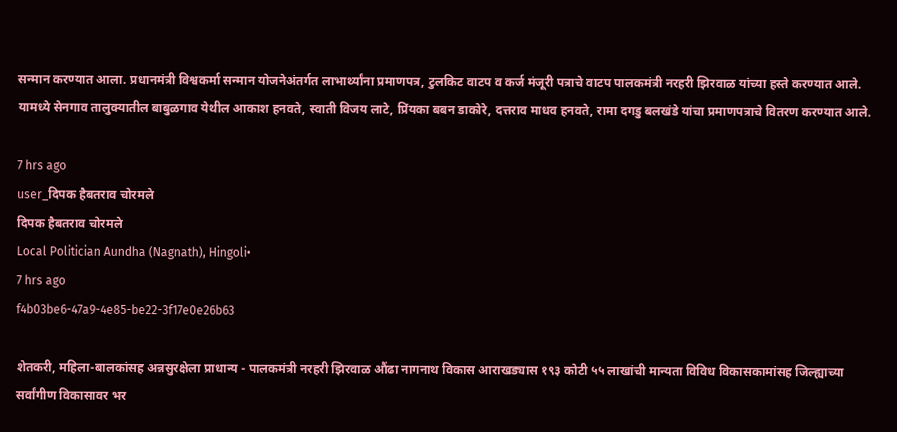सन्मान करण्यात आला. प्रधानमंत्री विश्वकर्मा सन्मान योजनेअंतर्गत लाभार्थ्यांना प्रमाणपत्र, टुलकिट वाटप व कर्ज मंजूरी पत्राचे वाटप पालकमंत्री नरहरी झिरवाळ यांच्या हस्ते करण्यात आले. यामध्ये सेनगाव तालुक्यातील बाबुळगाव येथील आकाश हनवते, स्वाती विजय लाटे, प्रिंयका बबन डाकोरे, दत्तराव माधव हनवते, रामा दगडु बलखंडे यांचा प्रमाणपत्राचे वितरण करण्यात आले.

7 hrs ago
user_दिपक हैबतराव चोरमले
दिपक हैबतराव चोरमले
Local Politician Aundha (Nagnath), Hingoli•
7 hrs ago
f4b03be6-47a9-4e85-be22-3f17e0e26b63

शेतकरी, महिला-बालकांसह अन्नसुरक्षेला प्राधान्य - पालकमंत्री नरहरी झिरवाळ औंढा नागनाथ विकास आराखड्यास १९३ कोटी ५५ लाखांची मान्यता विविध विकासकामांसह जिल्ह्याच्या सर्वांगीण विकासावर भर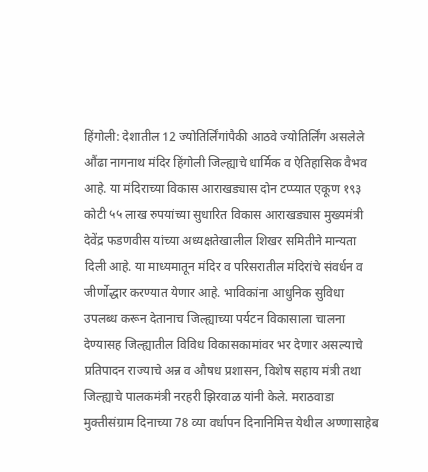हिंगोली: देशातील 12 ज्योतिर्लिंगांपैकी आठवे ज्योतिर्लिंग असलेले औंढा नागनाथ मंदिर हिंगोली जिल्ह्याचे धार्मिक व ऐतिहासिक वैभव आहे. या मंदिराच्या विकास आराखड्यास दोन टप्प्यात एकूण १९३ कोटी ५५ लाख रुपयांच्या सुधारित विकास आराखड्यास मुख्यमंत्री देवेंद्र फडणवीस यांच्या अध्यक्षतेखालील शिखर समितीने मान्यता दिली आहे. या माध्यमातून मंदिर व परिसरातील मंदिरांचे संवर्धन व जीर्णोद्धार करण्यात येणार आहे. भाविकांना आधुनिक सुविधा उपलब्ध करून देतानाच जिल्ह्याच्या पर्यटन विकासाला चालना देण्यासह जिल्ह्यातील विविध विकासकामांवर भर देणार असल्याचे प्रतिपादन राज्याचे अन्न व औषध प्रशासन, विशेष सहाय मंत्री तथा जिल्ह्याचे पालकमंत्री नरहरी झिरवाळ यांनी केले. मराठवाडा मुक्तीसंग्राम दिनाच्या 78 व्या वर्धापन दिनानिमित्त येथील अण्णासाहेब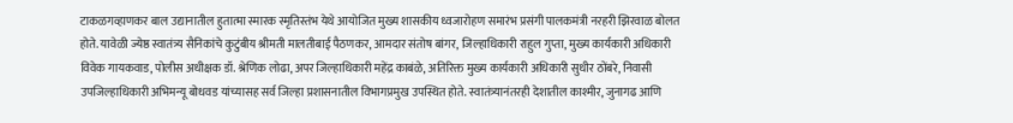टाकळगव्हाणकर बाल उद्यानातील हुतात्मा स्मारक स्मृतिस्तंभ येथे आयोजित मुख्य शासकीय ध्वजारोहण समारंभ प्रसंगी पालकमंत्री नरहरी झिरवाळ बोलत होते. यावेळी ज्येष्ठ स्वातंत्र्य सैनिकांचे कुटुंबीय श्रीमती मालतीबाई पैठणकर, आमदार संतोष बांगर, जिल्हाधिकारी राहुल गुप्ता, मुख्य कार्यकारी अधिकारी विवेक गायकवाड, पोलीस अधीक्षक डॉ. श्रेणिक लोढा, अपर जिल्हाधिकारी महेंद्र काबंळे, अतिरिक्त मुख्य कार्यकारी अधिकारी सुधीर ठोंबरे, निवासी उपजिल्हाधिकारी अभिमन्यू बोधवड यांच्यासह सर्व जिल्हा प्रशासनातील विभागप्रमुख उपस्थित होते. स्वातंत्र्यानंतरही देशातील काश्मीर, जुनागढ आणि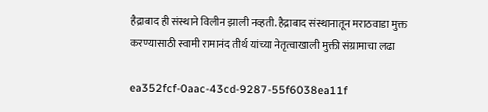हैद्राबाद ही संस्थाने विलीन झाली नव्हती. हैद्राबाद संस्थानातून मराठवाडा मुक्त करण्यासाठी स्वामी रामानंद तीर्थ यांच्या नेतृत्वाखाली मुक्ती संग्रामाचा लढा

ea352fcf-0aac-43cd-9287-55f6038ea11f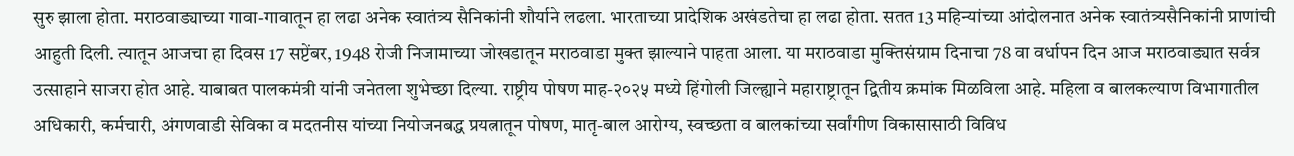सुरु झाला होता. मराठवाड्याच्या गावा-गावातून हा लढा अनेक स्वातंत्र्य सैनिकांनी शौर्याने लढला. भारताच्या प्रादेशिक अखंडतेचा हा लढा होता. सतत 13 महिन्यांच्या आंदोलनात अनेक स्वातंत्र्यसैनिकांनी प्राणांची आहुती दिली. त्यातून आजचा हा दिवस 17 सप्टेंबर, 1948 रोजी निजामाच्या जोखडातून मराठवाडा मुक्त झाल्याने पाहता आला. या मराठवाडा मुक्तिसंग्राम दिनाचा 78 वा वर्धापन दिन आज मराठवाड्यात सर्वत्र उत्साहाने साजरा होत आहे. याबाबत पालकमंत्री यांनी जनेतला शुभेच्छा दिल्या. राष्ट्रीय पोषण माह-२०२५ मध्ये हिंगोली जिल्ह्याने महाराष्ट्रातून द्वितीय क्रमांक मिळविला आहे. महिला व बालकल्याण विभागातील अधिकारी, कर्मचारी, अंगणवाडी सेविका व मदतनीस यांच्या नियोजनबद्ध प्रयत्नातून पोषण, मातृ-बाल आरोग्य, स्वच्छता व बालकांच्या सर्वांगीण विकासासाठी विविध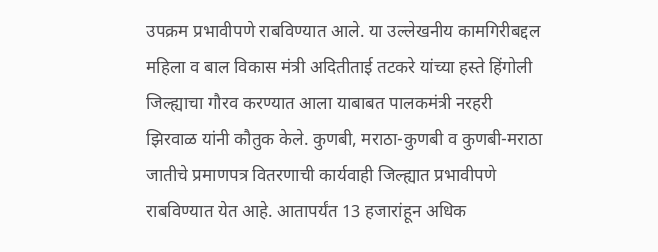उपक्रम प्रभावीपणे राबविण्यात आले. या उल्लेखनीय कामगिरीबद्दल महिला व बाल विकास मंत्री अदितीताई तटकरे यांच्या हस्ते हिंगोली जिल्ह्याचा गौरव करण्यात आला याबाबत पालकमंत्री नरहरी झिरवाळ यांनी कौतुक केले. कुणबी, मराठा-कुणबी व कुणबी-मराठा जातीचे प्रमाणपत्र वितरणाची कार्यवाही जिल्ह्यात प्रभावीपणे राबविण्यात येत आहे. आतापर्यंत 13 हजारांहून अधिक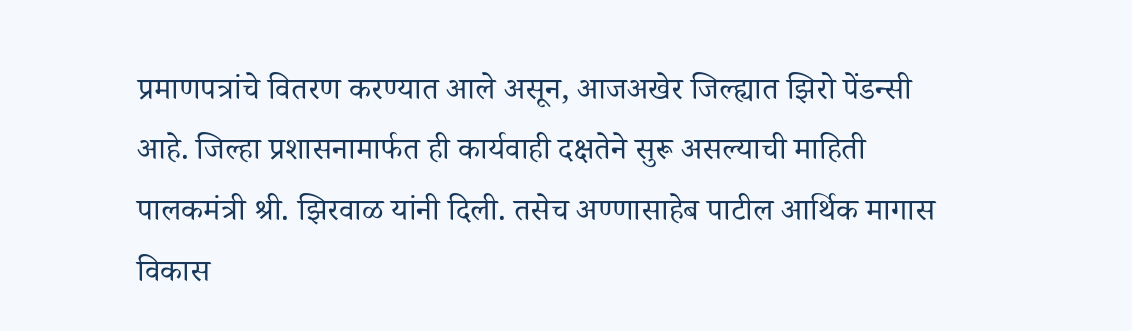प्रमाणपत्रांचे वितरण करण्यात आले असून, आजअखेर जिल्ह्यात झिरो पेंडन्सी आहे. जिल्हा प्रशासनामार्फत ही कार्यवाही दक्षतेने सुरू असल्याची माहिती पालकमंत्री श्री. झिरवाळ यांनी दिली. तसेच अण्णासाहेब पाटील आर्थिक मागास विकास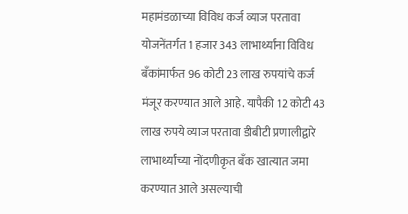महामंडळाच्या विविध कर्ज व्याज परतावा योजनेंतर्गत 1 हजार 343 लाभार्थ्यांना विविध बँकांमार्फत 96 कोटी 23 लाख रुपयांचे कर्ज मंजूर करण्यात आले आहे. यापैकी 12 कोटी 43 लाख रुपये व्याज परतावा डीबीटी प्रणालीद्वारे लाभार्थ्यांच्या नोंदणीकृत बँक खात्यात जमा करण्यात आले असल्याची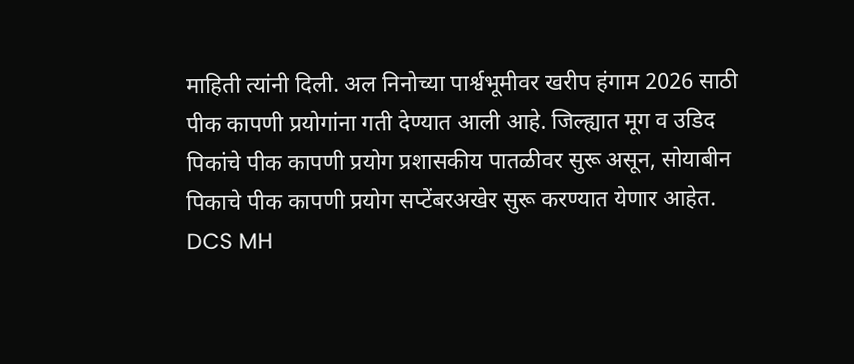माहिती त्यांनी दिली. अल निनोच्या पार्श्वभूमीवर खरीप हंगाम 2026 साठी पीक कापणी प्रयोगांना गती देण्यात आली आहे. जिल्ह्यात मूग व उडिद पिकांचे पीक कापणी प्रयोग प्रशासकीय पातळीवर सुरू असून, सोयाबीन पिकाचे पीक कापणी प्रयोग सप्टेंबरअखेर सुरू करण्यात येणार आहेत. DCS MH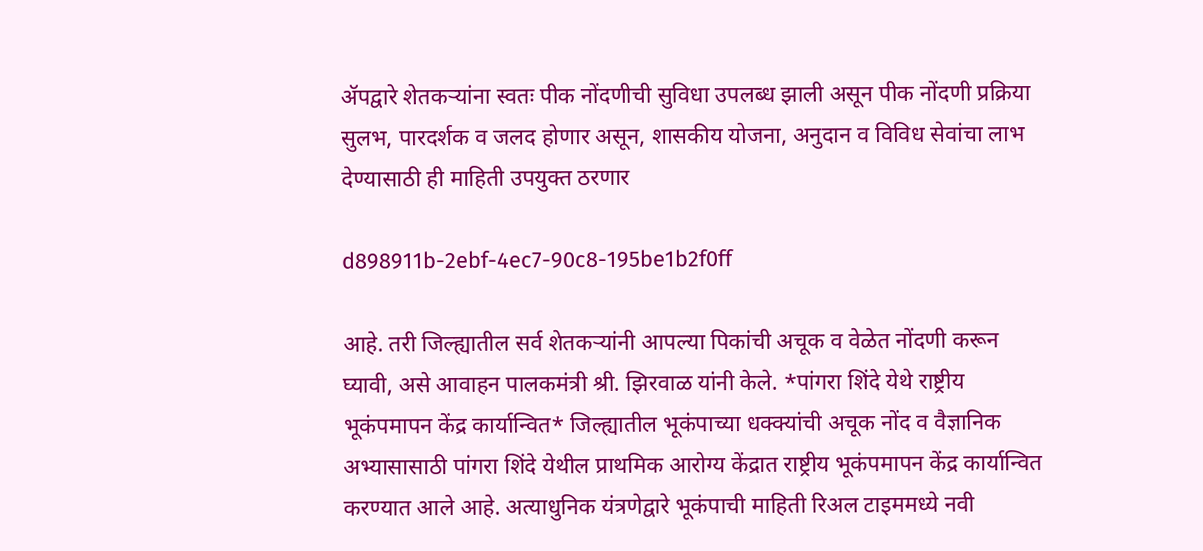ॲपद्वारे शेतकऱ्यांना स्वतः पीक नोंदणीची सुविधा उपलब्ध झाली असून पीक नोंदणी प्रक्रिया सुलभ, पारदर्शक व जलद होणार असून, शासकीय योजना, अनुदान व विविध सेवांचा लाभ देण्यासाठी ही माहिती उपयुक्त ठरणार

d898911b-2ebf-4ec7-90c8-195be1b2f0ff

आहे. तरी जिल्ह्यातील सर्व शेतकऱ्यांनी आपल्या पिकांची अचूक व वेळेत नोंदणी करून घ्यावी, असे आवाहन पालकमंत्री श्री. झिरवाळ यांनी केले. *पांगरा शिंदे येथे राष्ट्रीय भूकंपमापन केंद्र कार्यान्वित* जिल्ह्यातील भूकंपाच्या धक्क्यांची अचूक नोंद व वैज्ञानिक अभ्यासासाठी पांगरा शिंदे येथील प्राथमिक आरोग्य केंद्रात राष्ट्रीय भूकंपमापन केंद्र कार्यान्वित करण्यात आले आहे. अत्याधुनिक यंत्रणेद्वारे भूकंपाची माहिती रिअल टाइममध्ये नवी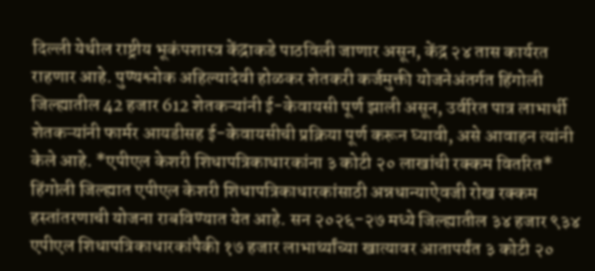दिल्ली येथील राष्ट्रीय भूकंपशास्त्र केंद्राकडे पाठविली जाणार असून, केंद्र २४ तास कार्यरत राहणार आहे. पुण्यश्लोक अहिल्यादेवी होळकर शेतकरी कर्जमुक्ती योजनेअंतर्गत हिंगोली जिल्ह्यातील 42 हजार 612 शेतकऱ्यांनी ई-केवायसी पूर्ण झाली असून, उर्वरित पात्र लाभार्थी शेतकऱ्यांनी फार्मर आयडीसह ई-केवायसीची प्रक्रिया पूर्ण करून घ्यावी, असे आवाहन त्यांनी केले आहे. *एपीएल केशरी शिधापत्रिकाधारकांना ३ कोटी २० लाखांची रक्कम वितरित* हिंगोली जिल्ह्यात एपीएल केशरी शिधापत्रिकाधारकांसाठी अन्नधान्याऐवजी रोख रक्कम हस्तांतरणाची योजना राबविण्यात येत आहे. सन २०२६-२७ मध्ये जिल्ह्यातील ३४ हजार ९३४ एपीएल शिधापत्रिकाधारकांपैकी १७ हजार लाभार्थ्यांच्या खात्यावर आतापर्यंत ३ कोटी २०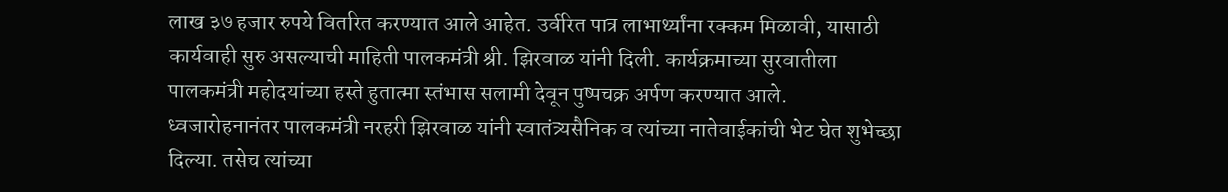लाख ३७ हजार रुपये वितरित करण्यात आले आहेत. उर्वरित पात्र लाभार्थ्यांना रक्कम मिळावी, यासाठी कार्यवाही सुरु असल्याची माहिती पालकमंत्री श्री. झिरवाळ यांनी दिली. कार्यक्रमाच्या सुरवातीला पालकमंत्री महोदयांच्या हस्ते हुतात्मा स्तंभास सलामी देवून पुष्पचक्र अर्पण करण्यात आले. ध्वजारोहनानंतर पालकमंत्री नरहरी झिरवाळ यांनी स्वातंत्र्यसैनिक व त्यांच्या नातेवाईकांची भेट घेत शुभेच्छा दिल्या. तसेच त्यांच्या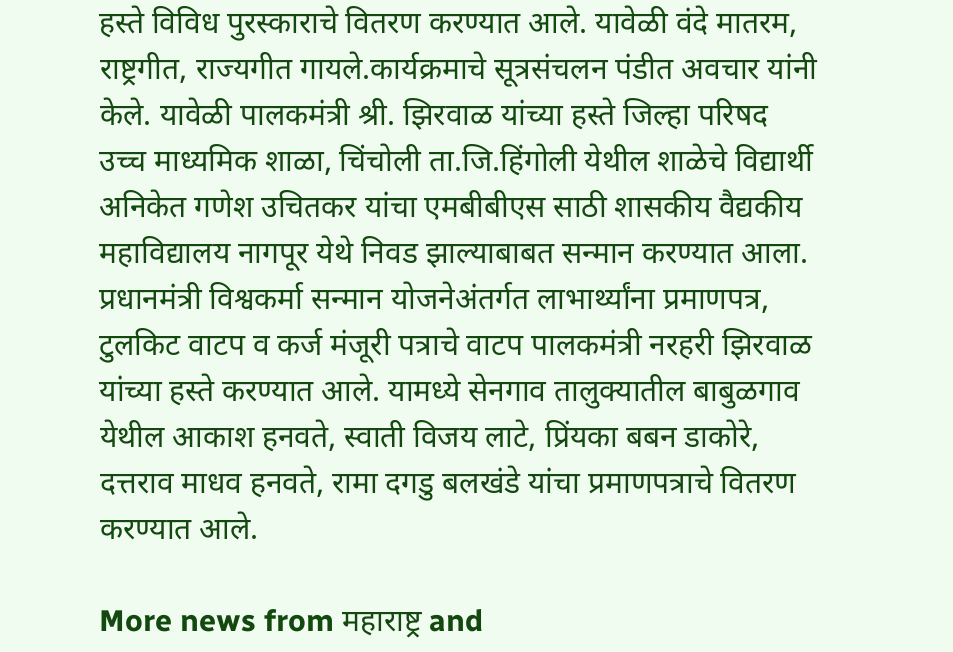हस्ते विविध पुरस्काराचे वितरण करण्यात आले. यावेळी वंदे मातरम, राष्ट्रगीत, राज्यगीत गायले.कार्यक्रमाचे सूत्रसंचलन पंडीत अवचार यांनी केले. यावेळी पालकमंत्री श्री. झिरवाळ यांच्या हस्ते जिल्हा परिषद उच्च माध्यमिक शाळा, चिंचोली ता.जि.हिंगोली येथील शाळेचे विद्यार्थी अनिकेत गणेश उचितकर यांचा एमबीबीएस साठी शासकीय वैद्यकीय महाविद्यालय नागपूर येथे निवड झाल्याबाबत सन्मान करण्यात आला. प्रधानमंत्री विश्वकर्मा सन्मान योजनेअंतर्गत लाभार्थ्यांना प्रमाणपत्र, टुलकिट वाटप व कर्ज मंजूरी पत्राचे वाटप पालकमंत्री नरहरी झिरवाळ यांच्या हस्ते करण्यात आले. यामध्ये सेनगाव तालुक्यातील बाबुळगाव येथील आकाश हनवते, स्वाती विजय लाटे, प्रिंयका बबन डाकोरे, दत्तराव माधव हनवते, रामा दगडु बलखंडे यांचा प्रमाणपत्राचे वितरण करण्यात आले.

More news from महाराष्ट्र and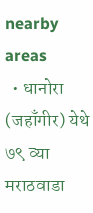nearby areas
  • धानोरा (जहाँगीर) येथे ७९ व्या मराठवाडा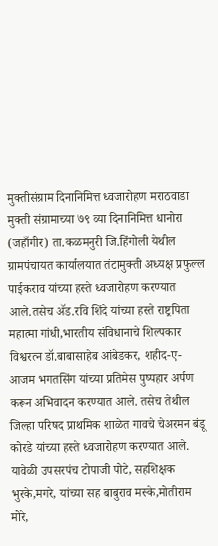मुक्तीसंग्राम दिनानिमित्त ध्वजारोहण मराठवाडा मुक्ती संग्रामाच्या ७९ व्या दिनानिमित्त धानोरा (जहाँगीर) ता.कळमनुरी जि.हिंगोली येथील ग्रामपंचायत कार्यालयात तंटामुक्ती अध्यक्ष प्रफुल्ल पाईकराव यांच्या हस्ते ध्वजारोहण करण्यात आले.तसेच ॲड.रवि शिंदे यांच्या हस्ते राष्ट्रपिता महात्मा गांधी,भारतीय संविधानाचे शिल्पकार विश्वरत्न डॉ.बाबासाहेब आंबेडकर, शहीद-ए-आजम भगतसिंग यांच्या प्रतिमेस पुष्पहार अर्पण करून अभिवादन करण्यात आले. तसेच तेथील जिल्हा परिषद प्राथमिक शाळेत गावचे चेअरमन बंडू कोरडे यांच्या हस्ते ध्वजारोहण करण्यात आले. यावेळी उपसरपंच टोपाजी पोटे, सहशिक्षक भुरके,मगरे, यांच्या सह बाबुराव मस्के,मोतीराम मोरे,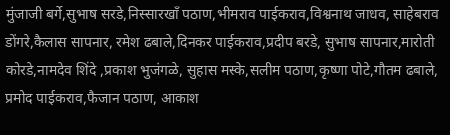मुंजाजी बर्गे,सुभाष सरडे,निस्सारखॉं पठाण,भीमराव पाईकराव,विश्वनाथ जाधव, साहेबराव डोंगरे,कैलास सापनार, रमेश ढबाले,दिनकर पाईकराव,प्रदीप बरडे, सुभाष सापनार,मारोती कोरडे,नामदेव शिंदे ,प्रकाश भुजंगळे, सुहास मस्के,सलीम पठाण,कृष्णा पोटे,गौतम ढबाले, प्रमोद पाईकराव,फैजान पठाण, आकाश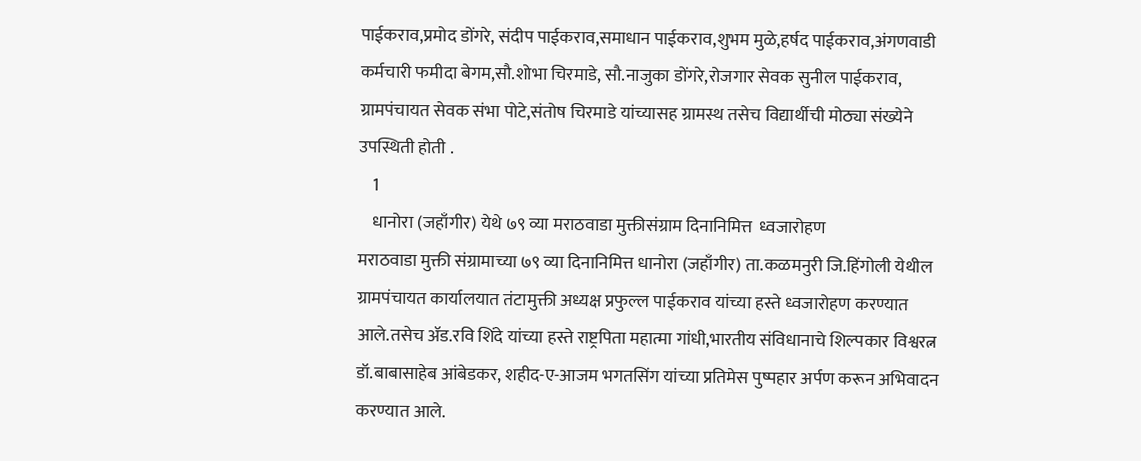पाईकराव,प्रमोद डोंगरे, संदीप पाईकराव,समाधान पाईकराव,शुभम मुळे,हर्षद पाईकराव,अंगणवाडी कर्मचारी फमीदा बेगम,सौ.शोभा चिरमाडे, सौ.नाजुका डोंगरे,रोजगार सेवक सुनील पाईकराव, ग्रामपंचायत सेवक संभा पोटे,संतोष चिरमाडे यांच्यासह ग्रामस्थ तसेच विद्यार्थीची मोठ्या संख्येने उपस्थिती होती .
    1
    धानोरा (जहाँगीर) येथे ७९ व्या मराठवाडा मुक्तीसंग्राम दिनानिमित्त  ध्वजारोहण
मराठवाडा मुक्ती संग्रामाच्या ७९ व्या दिनानिमित्त धानोरा (जहाँगीर) ता.कळमनुरी जि.हिंगोली येथील ग्रामपंचायत कार्यालयात तंटामुक्ती अध्यक्ष प्रफुल्ल पाईकराव यांच्या हस्ते ध्वजारोहण करण्यात आले.तसेच ॲड.रवि शिंदे यांच्या हस्ते राष्ट्रपिता महात्मा गांधी,भारतीय संविधानाचे शिल्पकार विश्वरत्न डॉ.बाबासाहेब आंबेडकर, शहीद-ए-आजम भगतसिंग यांच्या प्रतिमेस पुष्पहार अर्पण करून अभिवादन करण्यात आले.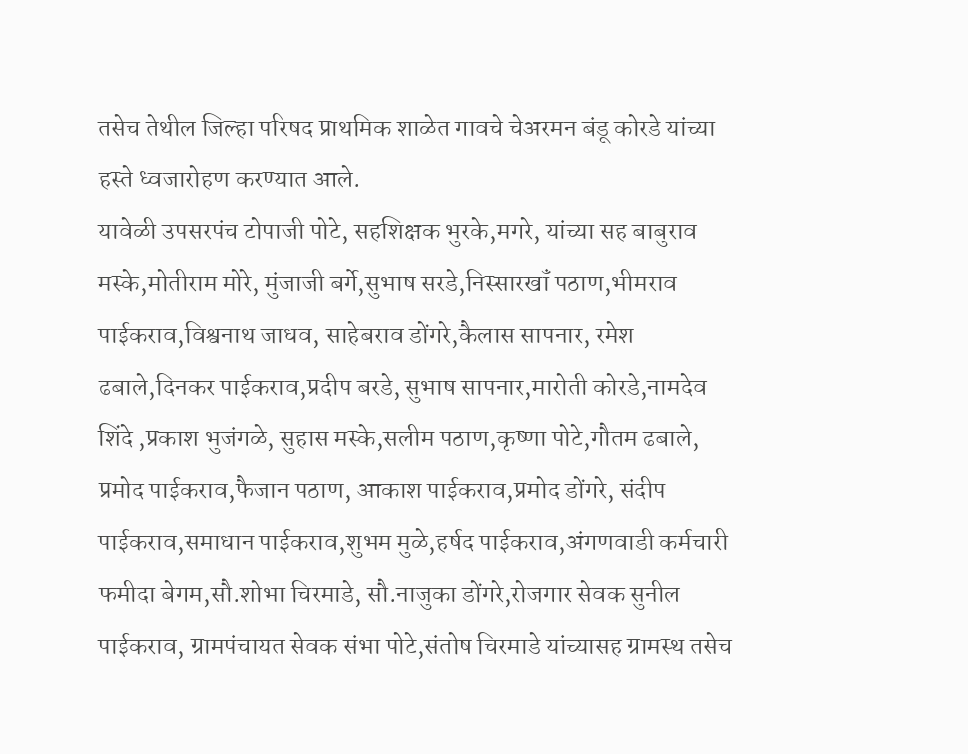तसेच तेथील जिल्हा परिषद प्राथमिक शाळेत गावचे चेअरमन बंडू कोरडे यांच्या हस्ते ध्वजारोहण करण्यात आले.
यावेळी उपसरपंच टोपाजी पोटे, सहशिक्षक भुरके,मगरे, यांच्या सह बाबुराव मस्के,मोतीराम मोरे, मुंजाजी बर्गे,सुभाष सरडे,निस्सारखॉं पठाण,भीमराव पाईकराव,विश्वनाथ जाधव, साहेबराव डोंगरे,कैलास सापनार, रमेश ढबाले,दिनकर पाईकराव,प्रदीप बरडे, सुभाष सापनार,मारोती कोरडे,नामदेव शिंदे ,प्रकाश भुजंगळे, सुहास मस्के,सलीम पठाण,कृष्णा पोटे,गौतम ढबाले, प्रमोद पाईकराव,फैजान पठाण, आकाश पाईकराव,प्रमोद डोंगरे, संदीप पाईकराव,समाधान पाईकराव,शुभम मुळे,हर्षद पाईकराव,अंगणवाडी कर्मचारी फमीदा बेगम,सौ.शोभा चिरमाडे, सौ.नाजुका डोंगरे,रोजगार सेवक सुनील पाईकराव, ग्रामपंचायत सेवक संभा पोटे,संतोष चिरमाडे यांच्यासह ग्रामस्थ तसेच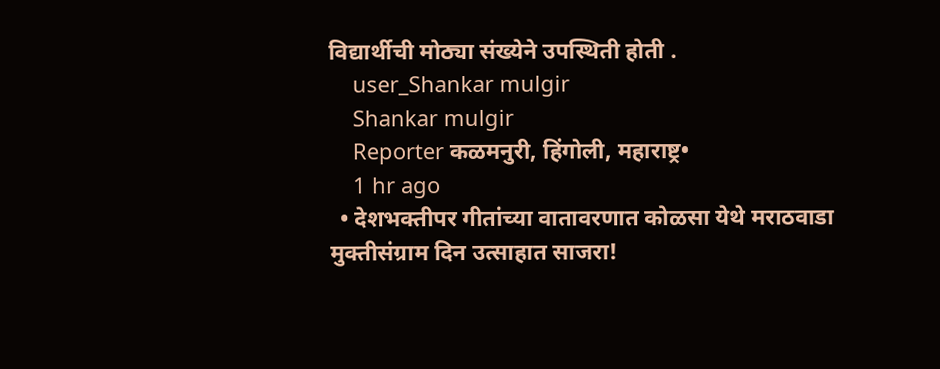विद्यार्थीची मोठ्या संख्येने उपस्थिती होती .
    user_Shankar mulgir
    Shankar mulgir
    Reporter कळमनुरी, हिंगोली, महाराष्ट्र•
    1 hr ago
  • देशभक्तीपर गीतांच्या वातावरणात कोळसा येथे मराठवाडा मुक्तीसंग्राम दिन उत्साहात साजरा!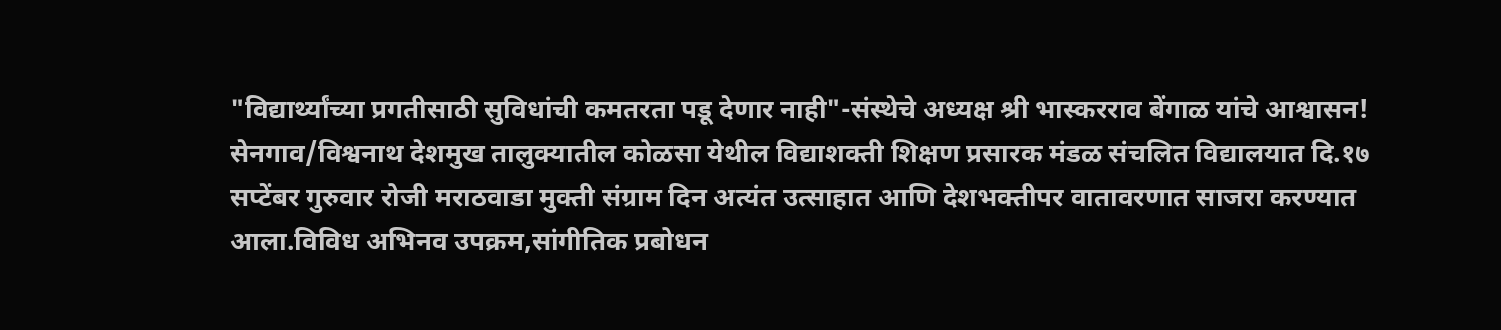"विद्यार्थ्यांच्या प्रगतीसाठी सुविधांची कमतरता पडू देणार नाही"-संस्थेचे अध्यक्ष श्री भास्करराव बेंगाळ यांचे आश्वासन! सेनगाव/विश्वनाथ देशमुख तालुक्यातील कोळसा येथील विद्याशक्ती शिक्षण प्रसारक मंडळ संचलित विद्यालयात दि.१७ सप्टेंबर गुरुवार रोजी मराठवाडा मुक्ती संग्राम दिन अत्यंत उत्साहात आणि देशभक्तीपर वातावरणात साजरा करण्यात आला.विविध अभिनव उपक्रम,सांगीतिक प्रबोधन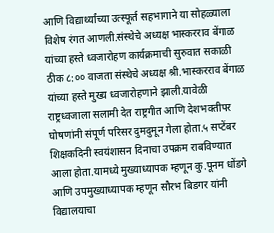आणि विद्यार्थ्यांच्या उत्स्फूर्त सहभागाने या सोहळ्याला विशेष रंगत आणली.संस्थेचे अध्यक्ष भास्करराव बेंगाळ यांच्या हस्ते ध्वजारोहण कार्यक्रमाची सुरुवात सकाळी ठीक ८:०० वाजता संस्थेचे अध्यक्ष श्री.भास्करराव बेंगाळ यांच्या हस्ते मुख्य ध्वजारोहणाने झाली.यावेळी राष्ट्रध्वजाला सलामी देत राष्ट्रगीत आणि देशभक्तीपर घोषणांनी संपूर्ण परिसर दुमदुमून गेला होता.५ सप्टेंबर शिक्षकदिनी स्वयंशासन दिनाचा उपक्रम राबविण्यात आला होता.यामध्ये मुख्याध्यापक म्हणून कु.पूनम धोंडगे आणि उपमुख्याध्यापक म्हणून सौरभ बिडगर यांनी विद्यालयाचा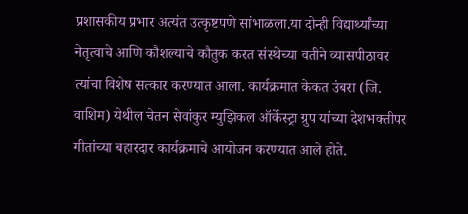प्रशासकीय प्रभार अत्यंत उत्कृष्टपणे सांभाळला.या दोन्ही विद्यार्थ्यांच्या नेतृत्वाचे आणि कौशल्याचे कौतुक करत संस्थेच्या वतीने व्यासपीठावर त्यांचा विशेष सत्कार करण्यात आला. कार्यक्रमात केकत उंबरा (जि. वाशिम) येथील चेतन सेवांकुर म्युझिकल ऑर्केस्ट्रा ग्रुप यांच्या देशभक्तीपर गीतांच्या बहारदार कार्यक्रमाचे आयोजन करण्यात आले होते.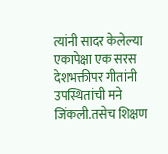त्यांनी सादर केलेल्या एकापेक्षा एक सरस देशभक्तीपर गीतांनी उपस्थितांची मने जिंकली.तसेच शिक्षण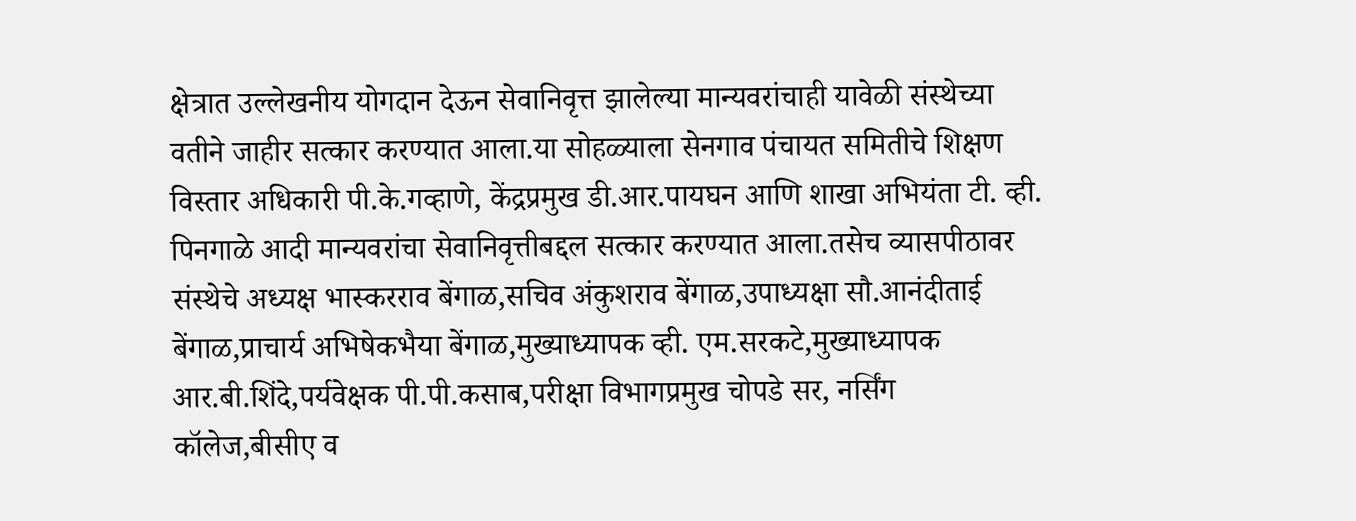क्षेत्रात उल्लेखनीय योगदान देऊन सेवानिवृत्त झालेल्या मान्यवरांचाही यावेळी संस्थेच्या वतीने जाहीर सत्कार करण्यात आला.या सोहळ्याला सेनगाव पंचायत समितीचे शिक्षण विस्तार अधिकारी पी.के.गव्हाणे, केंद्रप्रमुख डी.आर.पायघन आणि शाखा अभियंता टी. व्ही. पिनगाळे आदी मान्यवरांचा सेवानिवृत्तीबद्दल सत्कार करण्यात आला.तसेच व्यासपीठावर संस्थेचे अध्यक्ष भास्करराव बेंगाळ,सचिव अंकुशराव बेंगाळ,उपाध्यक्षा सौ.आनंदीताई बेंगाळ,प्राचार्य अभिषेकभैया बेंगाळ,मुख्याध्यापक व्ही. एम.सरकटे,मुख्याध्यापक आर.बी.शिंदे,पर्यवेक्षक पी.पी.कसाब,परीक्षा विभागप्रमुख चोपडे सर, नर्सिंग कॉलेज,बीसीए व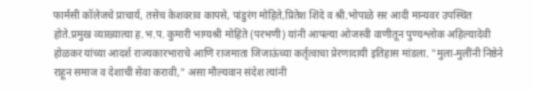फार्मसी कॉलेजचे प्राचार्य, तसेच केशवराव कापसे, पांडुरंग मोहिते,प्रितेश शिंदे व श्री.भोपाळे सर आदी मान्यवर उपस्थित होते.प्रमुख व्याख्यात्या ह.भ.प. कुमारी भाग्यश्री मोहिते (परभणी) यांनी आपल्या ओजस्वी वाणीतून पुण्यश्लोक अहिल्यादेवी होळकर यांच्या आदर्श राज्यकारभाराचे आणि राजमाता जिजाऊंच्या कर्तृत्वाचा प्रेरणादायी इतिहास मांडला. "मुला-मुलींनी निष्ठेने राहून समाज व देशाची सेवा करावी," असा मौल्यवान संदेश त्यांनी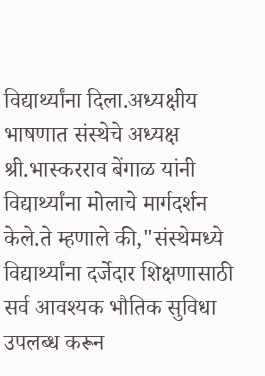विद्यार्थ्यांना दिला.अध्यक्षीय भाषणात संस्थेचे अध्यक्ष श्री.भास्करराव बेंगाळ यांनी विद्यार्थ्यांना मोलाचे मार्गदर्शन केले.ते म्हणाले की,"संस्थेमध्ये विद्यार्थ्यांना दर्जेदार शिक्षणासाठी सर्व आवश्यक भौतिक सुविधा उपलब्ध करून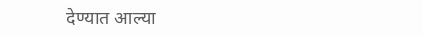देण्यात आल्या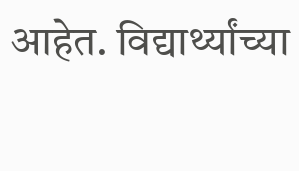आहेत. विद्यार्थ्यांच्या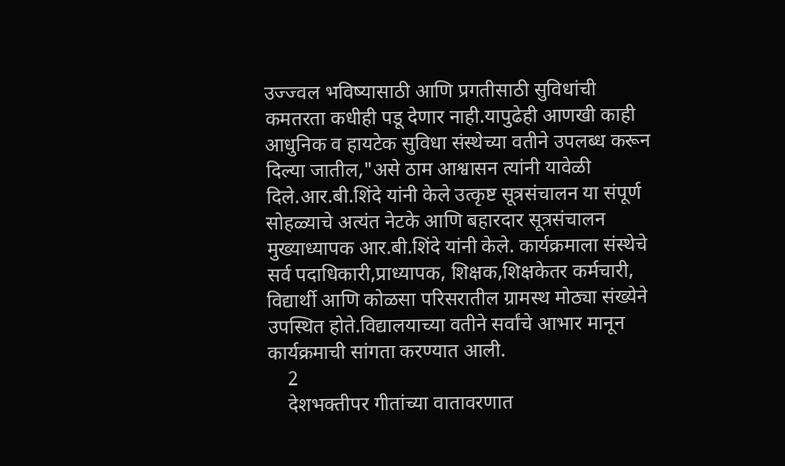उज्ज्वल भविष्यासाठी आणि प्रगतीसाठी सुविधांची कमतरता कधीही पडू देणार नाही.यापुढेही आणखी काही आधुनिक व हायटेक सुविधा संस्थेच्या वतीने उपलब्ध करून दिल्या जातील,"असे ठाम आश्वासन त्यांनी यावेळी दिले.आर.बी.शिंदे यांनी केले उत्कृष्ट सूत्रसंचालन या संपूर्ण सोहळ्याचे अत्यंत नेटके आणि बहारदार सूत्रसंचालन मुख्याध्यापक आर.बी.शिंदे यांनी केले. कार्यक्रमाला संस्थेचे सर्व पदाधिकारी,प्राध्यापक, शिक्षक,शिक्षकेतर कर्मचारी, विद्यार्थी आणि कोळसा परिसरातील ग्रामस्थ मोठ्या संख्येने उपस्थित होते.विद्यालयाच्या वतीने सर्वांचे आभार मानून कार्यक्रमाची सांगता करण्यात आली.
    2
    देशभक्तीपर गीतांच्या वातावरणात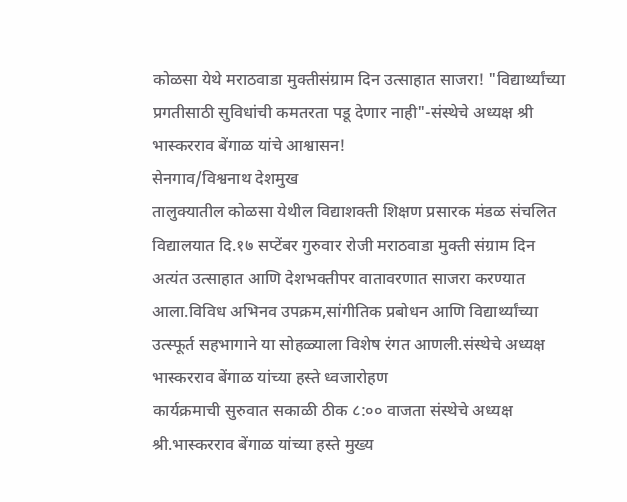कोळसा येथे मराठवाडा मुक्तीसंग्राम दिन उत्साहात साजरा! "विद्यार्थ्यांच्या प्रगतीसाठी सुविधांची कमतरता पडू देणार नाही"-संस्थेचे अध्यक्ष श्री भास्करराव बेंगाळ यांचे आश्वासन!
सेनगाव/विश्वनाथ देशमुख
तालुक्यातील कोळसा येथील विद्याशक्ती शिक्षण प्रसारक मंडळ संचलित विद्यालयात दि.१७ सप्टेंबर गुरुवार रोजी मराठवाडा मुक्ती संग्राम दिन अत्यंत उत्साहात आणि देशभक्तीपर वातावरणात साजरा करण्यात आला.विविध अभिनव उपक्रम,सांगीतिक प्रबोधन आणि विद्यार्थ्यांच्या उत्स्फूर्त सहभागाने या सोहळ्याला विशेष रंगत आणली.संस्थेचे अध्यक्ष भास्करराव बेंगाळ यांच्या हस्ते ध्वजारोहण
कार्यक्रमाची सुरुवात सकाळी ठीक ८:०० वाजता संस्थेचे अध्यक्ष श्री.भास्करराव बेंगाळ यांच्या हस्ते मुख्य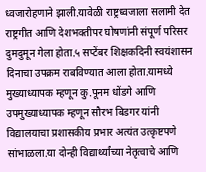ध्वजारोहणाने झाली.यावेळी राष्ट्रध्वजाला सलामी देत राष्ट्रगीत आणि देशभक्तीपर घोषणांनी संपूर्ण परिसर दुमदुमून गेला होता.५ सप्टेंबर शिक्षकदिनी स्वयंशासन दिनाचा उपक्रम राबविण्यात आला होता.यामध्ये मुख्याध्यापक म्हणून कु.पूनम धोंडगे आणि उपमुख्याध्यापक म्हणून सौरभ बिडगर यांनी विद्यालयाचा प्रशासकीय प्रभार अत्यंत उत्कृष्टपणे सांभाळला.या दोन्ही विद्यार्थ्यांच्या नेतृत्वाचे आणि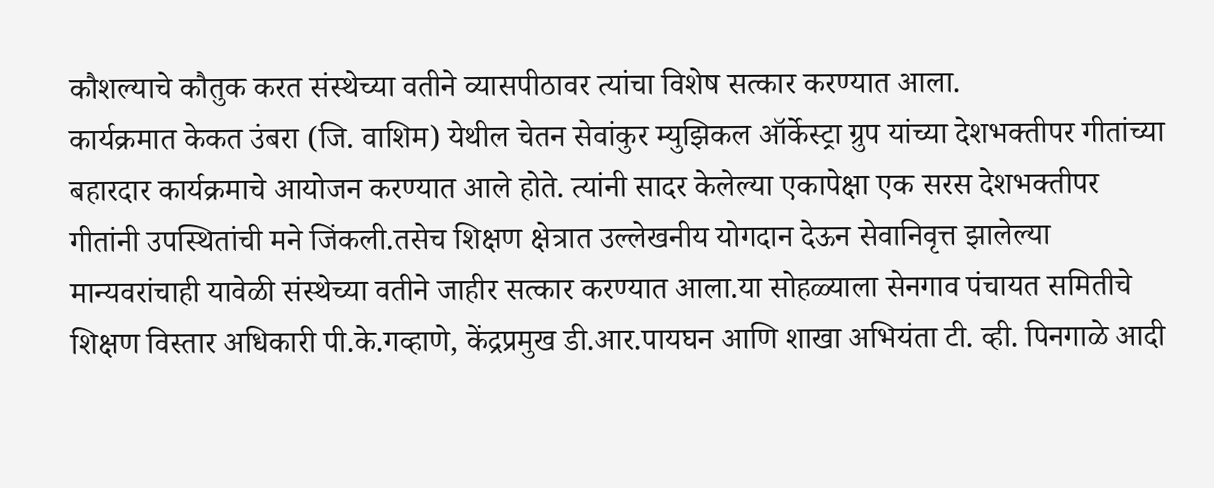कौशल्याचे कौतुक करत संस्थेच्या वतीने व्यासपीठावर त्यांचा विशेष सत्कार करण्यात आला.
कार्यक्रमात केकत उंबरा (जि. वाशिम) येथील चेतन सेवांकुर म्युझिकल ऑर्केस्ट्रा ग्रुप यांच्या देशभक्तीपर गीतांच्या बहारदार कार्यक्रमाचे आयोजन करण्यात आले होते. त्यांनी सादर केलेल्या एकापेक्षा एक सरस देशभक्तीपर गीतांनी उपस्थितांची मने जिंकली.तसेच शिक्षण क्षेत्रात उल्लेखनीय योगदान देऊन सेवानिवृत्त झालेल्या मान्यवरांचाही यावेळी संस्थेच्या वतीने जाहीर सत्कार करण्यात आला.या सोहळ्याला सेनगाव पंचायत समितीचे शिक्षण विस्तार अधिकारी पी.के.गव्हाणे, केंद्रप्रमुख डी.आर.पायघन आणि शाखा अभियंता टी. व्ही. पिनगाळे आदी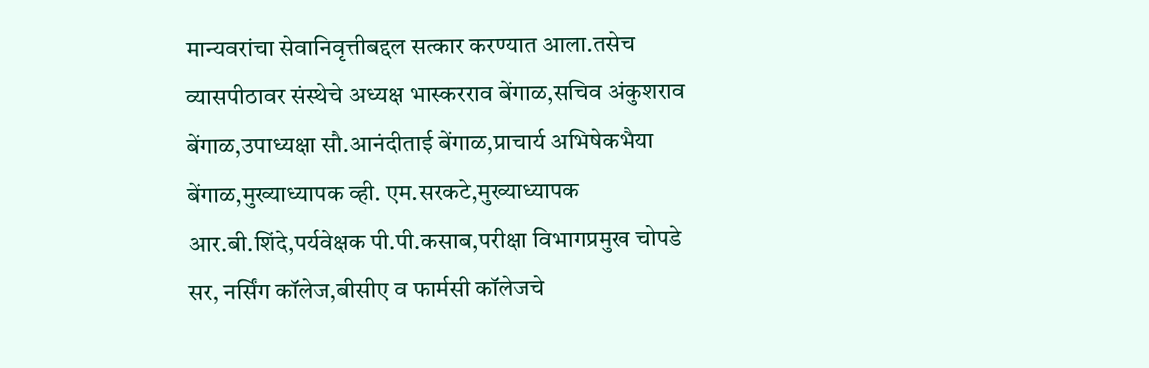मान्यवरांचा सेवानिवृत्तीबद्दल सत्कार करण्यात आला.तसेच व्यासपीठावर संस्थेचे अध्यक्ष भास्करराव बेंगाळ,सचिव अंकुशराव बेंगाळ,उपाध्यक्षा सौ.आनंदीताई बेंगाळ,प्राचार्य अभिषेकभैया बेंगाळ,मुख्याध्यापक व्ही. एम.सरकटे,मुख्याध्यापक आर.बी.शिंदे,पर्यवेक्षक पी.पी.कसाब,परीक्षा विभागप्रमुख चोपडे सर, नर्सिंग कॉलेज,बीसीए व फार्मसी कॉलेजचे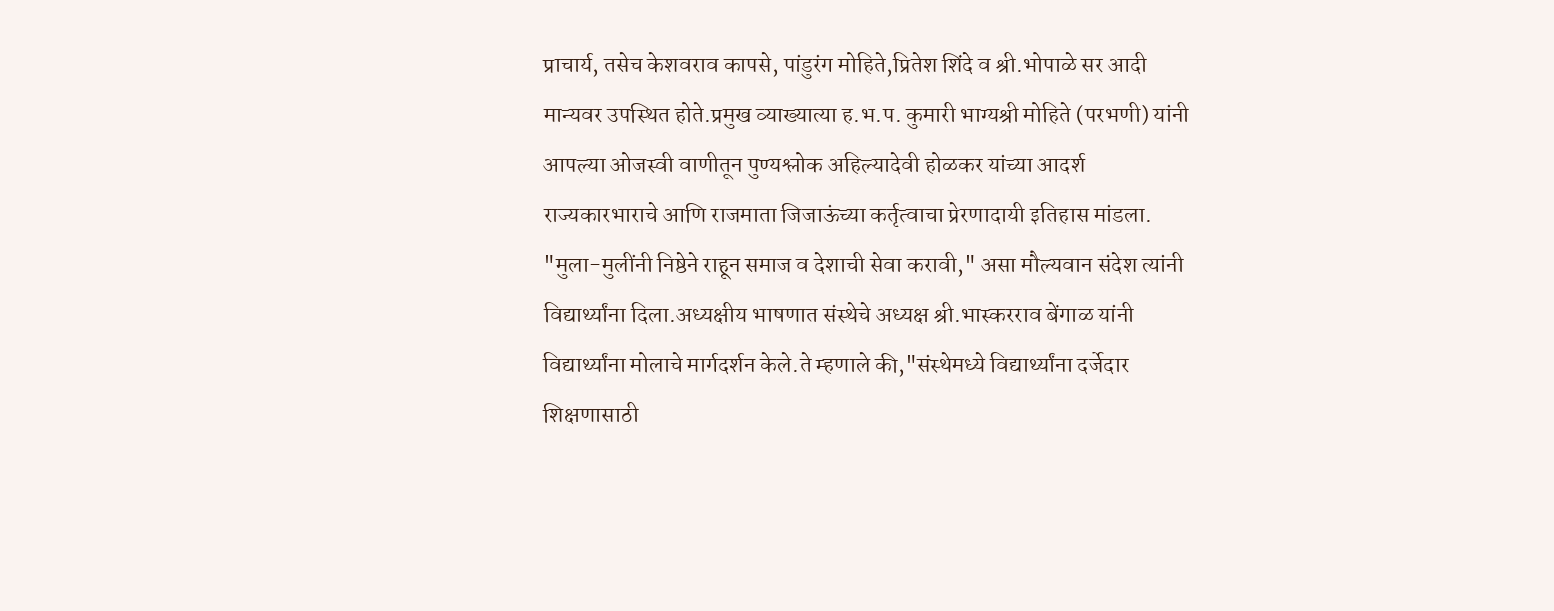प्राचार्य, तसेच केशवराव कापसे, पांडुरंग मोहिते,प्रितेश शिंदे व श्री.भोपाळे सर आदी मान्यवर उपस्थित होते.प्रमुख व्याख्यात्या ह.भ.प. कुमारी भाग्यश्री मोहिते (परभणी) यांनी आपल्या ओजस्वी वाणीतून पुण्यश्लोक अहिल्यादेवी होळकर यांच्या आदर्श राज्यकारभाराचे आणि राजमाता जिजाऊंच्या कर्तृत्वाचा प्रेरणादायी इतिहास मांडला. "मुला-मुलींनी निष्ठेने राहून समाज व देशाची सेवा करावी," असा मौल्यवान संदेश त्यांनी विद्यार्थ्यांना दिला.अध्यक्षीय भाषणात संस्थेचे अध्यक्ष श्री.भास्करराव बेंगाळ यांनी विद्यार्थ्यांना मोलाचे मार्गदर्शन केले.ते म्हणाले की,"संस्थेमध्ये विद्यार्थ्यांना दर्जेदार शिक्षणासाठी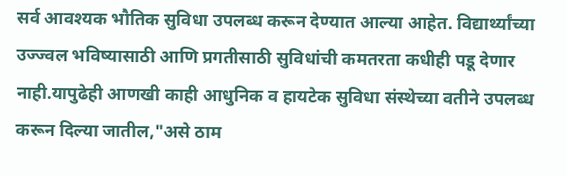सर्व आवश्यक भौतिक सुविधा उपलब्ध करून देण्यात आल्या आहेत. विद्यार्थ्यांच्या उज्ज्वल भविष्यासाठी आणि प्रगतीसाठी सुविधांची कमतरता कधीही पडू देणार नाही.यापुढेही आणखी काही आधुनिक व हायटेक सुविधा संस्थेच्या वतीने उपलब्ध करून दिल्या जातील,"असे ठाम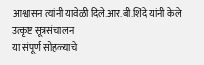आश्वासन त्यांनी यावेळी दिले.आर.बी.शिंदे यांनी केले उत्कृष्ट सूत्रसंचालन
या संपूर्ण सोहळ्याचे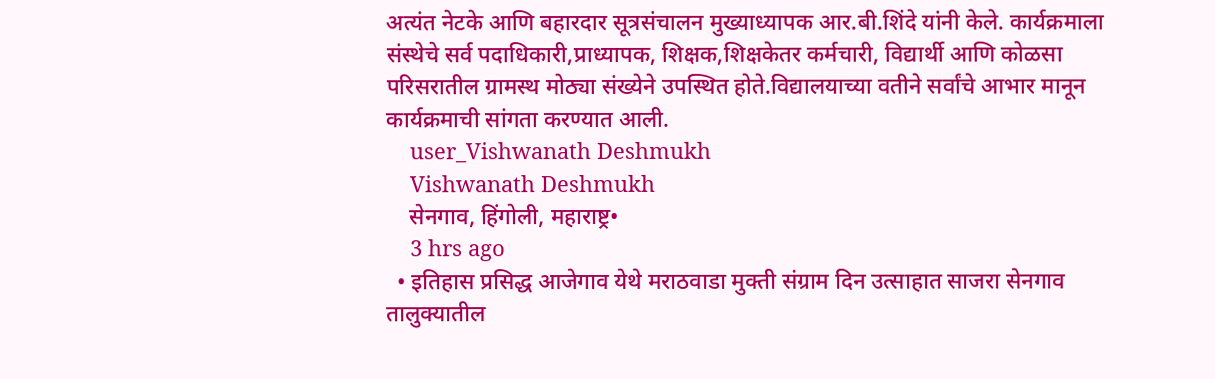अत्यंत नेटके आणि बहारदार सूत्रसंचालन मुख्याध्यापक आर.बी.शिंदे यांनी केले. कार्यक्रमाला संस्थेचे सर्व पदाधिकारी,प्राध्यापक, शिक्षक,शिक्षकेतर कर्मचारी, विद्यार्थी आणि कोळसा परिसरातील ग्रामस्थ मोठ्या संख्येने उपस्थित होते.विद्यालयाच्या वतीने सर्वांचे आभार मानून कार्यक्रमाची सांगता करण्यात आली.
    user_Vishwanath Deshmukh
    Vishwanath Deshmukh
    सेनगाव, हिंगोली, महाराष्ट्र•
    3 hrs ago
  • इतिहास प्रसिद्ध आजेगाव येथे मराठवाडा मुक्ती संग्राम दिन उत्साहात साजरा सेनगाव तालुक्यातील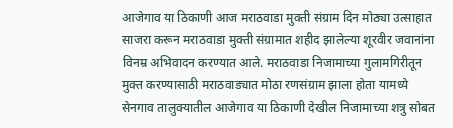आजेगाव या ठिकाणी आज मराठवाडा मुक्ती संग्राम दिन मोठ्या उत्साहात साजरा करून मराठवाडा मुक्ती संग्रामात शहीद झालेल्या शूरवीर जवानांना विनम्र अभिवादन करण्यात आले. मराठवाडा निजामाच्या गुलामगिरीतून मुक्त करण्यासाठी मराठवाड्यात मोठा रणसंग्राम झाला होता यामध्ये सेनगाव तालुक्यातील आजेगाव या ठिकाणी देखील निजामाच्या शत्रु सोबत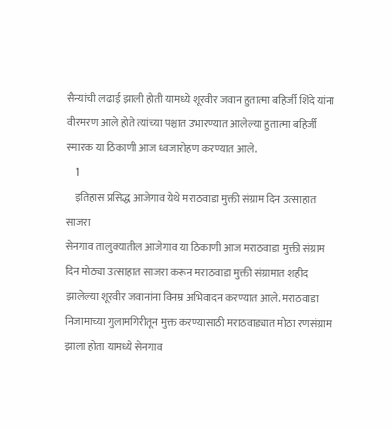सैन्यांची लढाई झाली होती यामध्ये शूरवीर जवान हुतात्मा बहिर्जी शिंदे यांना वीरमरण आले होते त्यांच्या पश्चात उभारण्यात आलेल्या हुतात्मा बहिर्जी स्मारक या ठिकाणी आज ध्वजारोहण करण्यात आले.
    1
    इतिहास प्रसिद्ध आजेगाव येथे मराठवाडा मुक्ती संग्राम दिन उत्साहात साजरा
सेनगाव तालुक्यातील आजेगाव या ठिकाणी आज मराठवाडा मुक्ती संग्राम दिन मोठ्या उत्साहात साजरा करून मराठवाडा मुक्ती संग्रामात शहीद झालेल्या शूरवीर जवानांना विनम्र अभिवादन करण्यात आले. मराठवाडा निजामाच्या गुलामगिरीतून मुक्त करण्यासाठी मराठवाड्यात मोठा रणसंग्राम झाला होता यामध्ये सेनगाव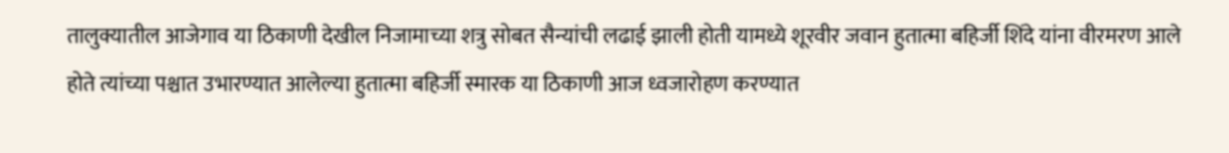तालुक्यातील आजेगाव या ठिकाणी देखील निजामाच्या शत्रु सोबत सैन्यांची लढाई झाली होती यामध्ये शूरवीर जवान हुतात्मा बहिर्जी शिंदे यांना वीरमरण आले होते त्यांच्या पश्चात उभारण्यात आलेल्या हुतात्मा बहिर्जी स्मारक या ठिकाणी आज ध्वजारोहण करण्यात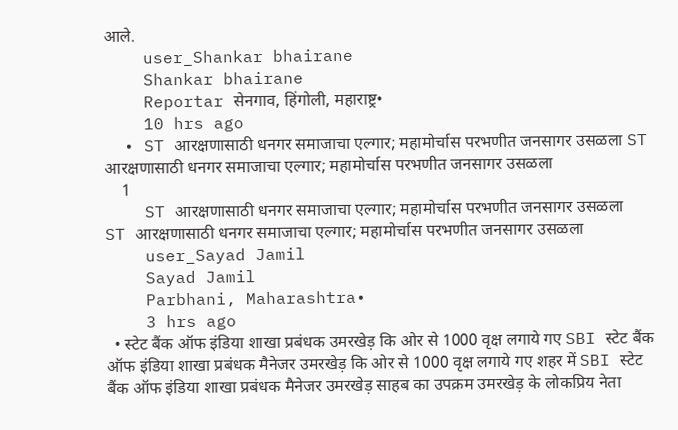आले.
    user_Shankar bhairane
    Shankar bhairane
    Reportar सेनगाव, हिंगोली, महाराष्ट्र•
    10 hrs ago
  • ST आरक्षणासाठी धनगर समाजाचा एल्गार; महामोर्चास परभणीत जनसागर उसळला ST आरक्षणासाठी धनगर समाजाचा एल्गार; महामोर्चास परभणीत जनसागर उसळला
    1
    ST आरक्षणासाठी धनगर समाजाचा एल्गार; महामोर्चास परभणीत जनसागर उसळला
ST आरक्षणासाठी धनगर समाजाचा एल्गार; महामोर्चास परभणीत जनसागर उसळला
    user_Sayad Jamil
    Sayad Jamil
    Parbhani, Maharashtra•
    3 hrs ago
  • स्टेट बैंक ऑफ इंडिया शाखा प्रबंधक उमरखेड़ कि ओर से 1000 वृक्ष लगाये गए SBI स्टेट बैंक ऑफ इंडिया शाखा प्रबंधक मैनेजर उमरखेड़ कि ओर से 1000 वृक्ष लगाये गए शहर में SBI स्टेट बैंक ऑफ इंडिया शाखा प्रबंधक मैनेजर उमरखेड़ साहब का उपक्रम उमरखेड़ के लोकप्रिय नेता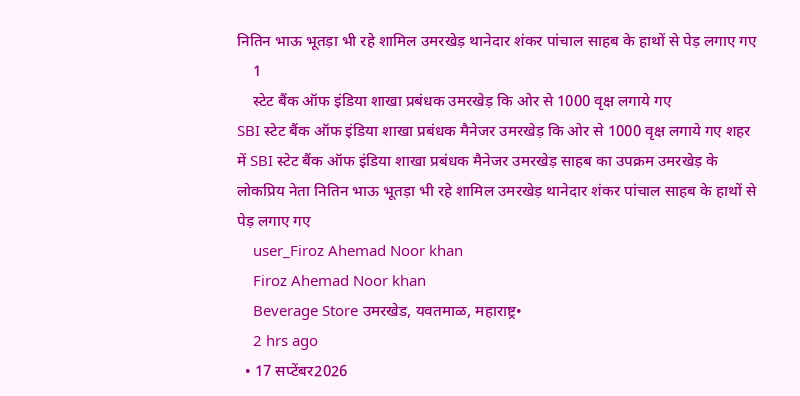नितिन भाऊ भूतड़ा भी रहे शामिल उमरखेड़ थानेदार शंकर पांचाल साहब के हाथों से पेड़ लगाए गए
    1
    स्टेट बैंक ऑफ इंडिया शाखा प्रबंधक उमरखेड़ कि ओर से 1000 वृक्ष लगाये गए
SBI स्टेट बैंक ऑफ इंडिया शाखा प्रबंधक मैनेजर उमरखेड़ कि ओर से 1000 वृक्ष लगाये गए शहर में SBI स्टेट बैंक ऑफ इंडिया शाखा प्रबंधक मैनेजर उमरखेड़ साहब का उपक्रम उमरखेड़ के लोकप्रिय नेता नितिन भाऊ भूतड़ा भी रहे शामिल उमरखेड़ थानेदार शंकर पांचाल साहब के हाथों से पेड़ लगाए गए
    user_Firoz Ahemad Noor khan
    Firoz Ahemad Noor khan
    Beverage Store उमरखेड, यवतमाळ, महाराष्ट्र•
    2 hrs ago
  • 17 सप्टेंबर2026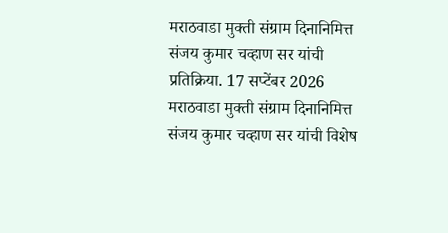मराठवाडा मुक्ती संग्राम दिनानिमित्त संजय कुमार चव्हाण सर यांची प्रतिक्रिया. 17 सप्टेंबर 2026 मराठवाडा मुक्ती संग्राम दिनानिमित्त संजय कुमार चव्हाण सर यांची विशेष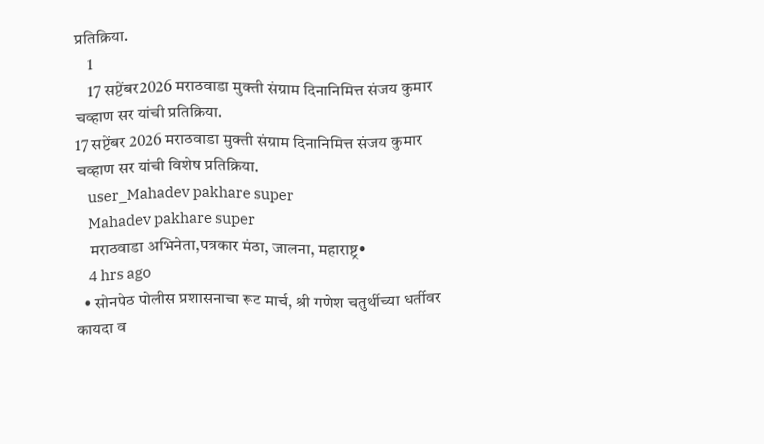प्रतिक्रिया.
    1
    17 सप्टेंबर2026 मराठवाडा मुक्ती संग्राम दिनानिमित्त संजय कुमार चव्हाण सर यांची प्रतिक्रिया.
17 सप्टेंबर 2026 मराठवाडा मुक्ती संग्राम दिनानिमित्त संजय कुमार चव्हाण सर यांची विशेष प्रतिक्रिया.
    user_Mahadev pakhare super
    Mahadev pakhare super
    मराठवाडा अभिनेता,पत्रकार मंठा, जालना, महाराष्ट्र•
    4 hrs ago
  • सोनपेठ पोलीस प्रशासनाचा रूट मार्च, श्री गणेश चतुर्थीच्या धर्तीवर कायदा व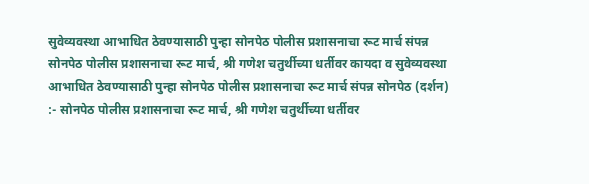सुवेव्यवस्था आभाधित ठेवण्यासाठी पुन्हा सोनपेठ पोलीस प्रशासनाचा रूट मार्च संपन्न सोनपेठ पोलीस प्रशासनाचा रूट मार्च, श्री गणेश चतुर्थीच्या धर्तीवर कायदा व सुवेव्यवस्था आभाधित ठेवण्यासाठी पुन्हा सोनपेठ पोलीस प्रशासनाचा रूट मार्च संपन्न सोनपेठ (दर्शन) :- सोनपेठ पोलीस प्रशासनाचा रूट मार्च, श्री गणेश चतुर्थीच्या धर्तीवर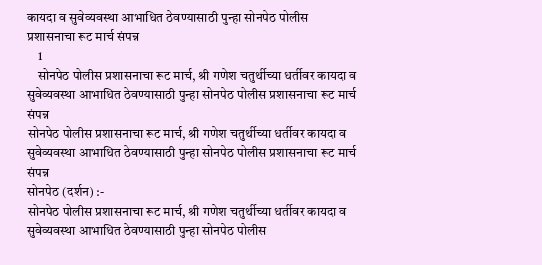कायदा व सुवेव्यवस्था आभाधित ठेवण्यासाठी पुन्हा सोनपेठ पोलीस प्रशासनाचा रूट मार्च संपन्न
    1
    सोनपेठ पोलीस प्रशासनाचा रूट मार्च, श्री गणेश चतुर्थीच्या धर्तीवर कायदा व सुवेव्यवस्था आभाधित ठेवण्यासाठी पुन्हा सोनपेठ पोलीस प्रशासनाचा रूट मार्च संपन्न
सोनपेठ पोलीस प्रशासनाचा रूट मार्च, श्री गणेश चतुर्थीच्या धर्तीवर कायदा व सुवेव्यवस्था आभाधित ठेवण्यासाठी पुन्हा सोनपेठ पोलीस प्रशासनाचा रूट मार्च संपन्न
सोनपेठ (दर्शन) :-
सोनपेठ पोलीस प्रशासनाचा रूट मार्च, श्री गणेश चतुर्थीच्या धर्तीवर कायदा व सुवेव्यवस्था आभाधित ठेवण्यासाठी पुन्हा सोनपेठ पोलीस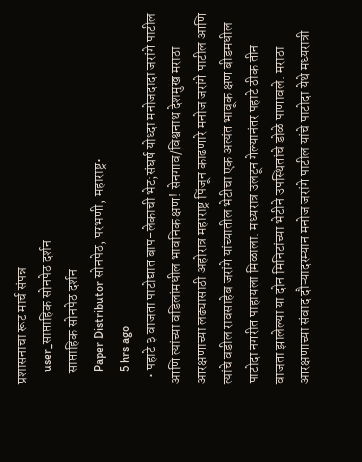प्रशासनाचा रूट मार्च संपन्न
    user_साप्ताहिक सोनपेठ दर्शन
    साप्ताहिक सोनपेठ दर्शन
    Paper Distributor सोनपेठ, परभणी, महाराष्ट्र•
    5 hrs ago
  • पहाटे ३ वाजता पाटोद्यात बाप-लेकाची भेट;संघर्ष योध्दा मनोजदादा जरांगे पाटील आणि त्यांच्या वडिलांमधील‌ भावनिक क्षण! सेनगाव/विश्वनाथ देशमुख मराठा आरक्षणाच्या लढ्यासाठी अहोरात्र महाराष्ट्र पिंजून काढणारे मनोज जरांगे पाटील आणि त्यांचे वडील रावसाहेब जरांगे यांच्यातील भेटीचा एक अत्यंत भावूक क्षण बीडमधील पाटोदा नगरीत पाहायला मिळाला. मध्यरात्र उलटून गेल्यानंतर पहाटे ठीक तीन वाजता झालेल्या या दोन मिनिटांच्या भेटीने उपस्थितांचे डोळे पाणावले. मराठा आरक्षणाच्या संवाद दौऱ्यादरम्यान मनोज जरांगे पाटील यांचे पाटोदा येथे मध्यरात्री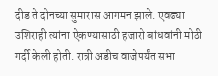दीड ते दोनच्या सुमारास आगमन झाले. एवढ्या उशिराही त्यांना ऐकण्यासाठी हजारो बांधवांनी मोठी गर्दी केली होती. रात्री अडीच वाजेपर्यंत सभा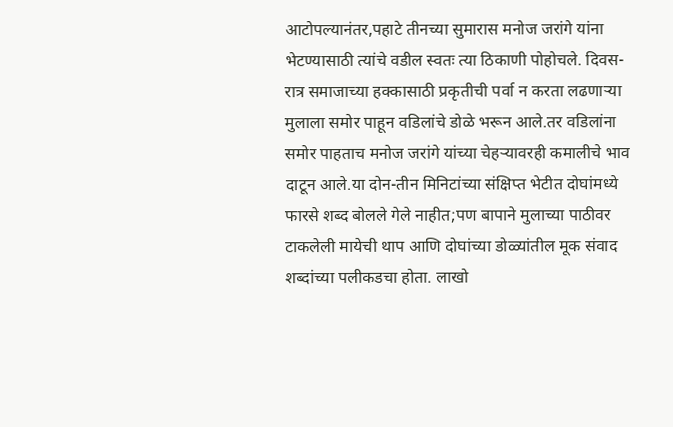आटोपल्यानंतर,पहाटे तीनच्या सुमारास मनोज जरांगे यांना भेटण्यासाठी त्यांचे वडील स्वतः त्या ठिकाणी पोहोचले. दिवस-रात्र समाजाच्या हक्कासाठी प्रकृतीची पर्वा न करता लढणाऱ्या मुलाला समोर पाहून वडिलांचे डोळे भरून आले.तर वडिलांना समोर पाहताच मनोज जरांगे यांच्या चेहऱ्यावरही कमालीचे भाव दाटून आले.या दोन-तीन मिनिटांच्या संक्षिप्त भेटीत दोघांमध्ये फारसे शब्द बोलले गेले नाहीत;पण बापाने मुलाच्या पाठीवर टाकलेली मायेची थाप आणि दोघांच्या डोळ्यांतील मूक संवाद शब्दांच्या पलीकडचा होता. लाखो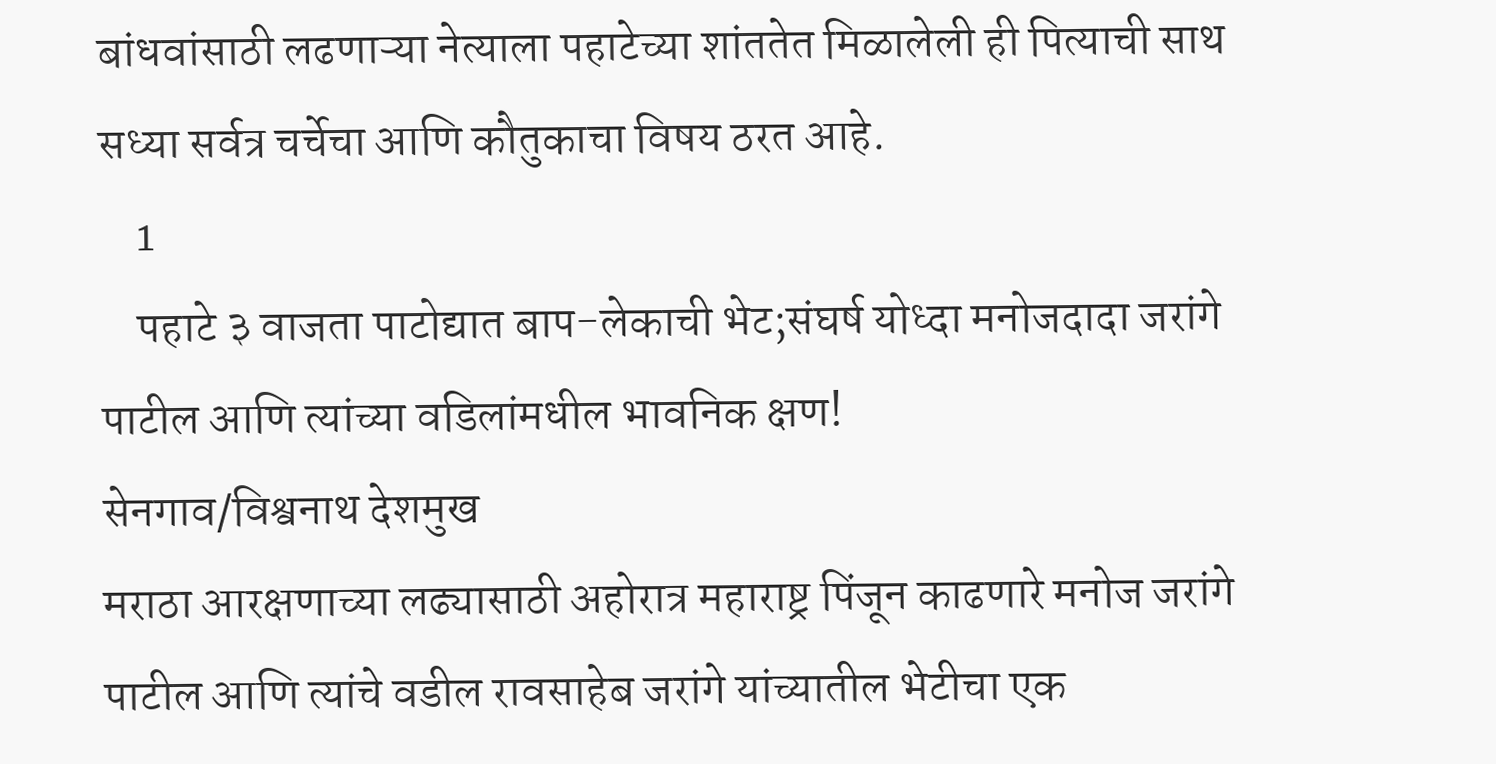बांधवांसाठी लढणाऱ्या नेत्याला पहाटेच्या शांततेत मिळालेली ही पित्याची साथ सध्या सर्वत्र चर्चेचा आणि कौतुकाचा विषय ठरत आहे.
    1
    पहाटे ३ वाजता पाटोद्यात बाप-लेकाची भेट;संघर्ष योध्दा मनोजदादा जरांगे पाटील आणि त्यांच्या वडिलांमधील‌ भावनिक क्षण!
सेनगाव/विश्वनाथ देशमुख
मराठा आरक्षणाच्या लढ्यासाठी अहोरात्र महाराष्ट्र पिंजून काढणारे मनोज जरांगे पाटील आणि त्यांचे वडील रावसाहेब जरांगे यांच्यातील भेटीचा एक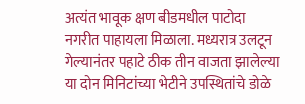अत्यंत भावूक क्षण बीडमधील पाटोदा नगरीत पाहायला मिळाला. मध्यरात्र उलटून गेल्यानंतर पहाटे ठीक तीन वाजता झालेल्या या दोन मिनिटांच्या भेटीने उपस्थितांचे डोळे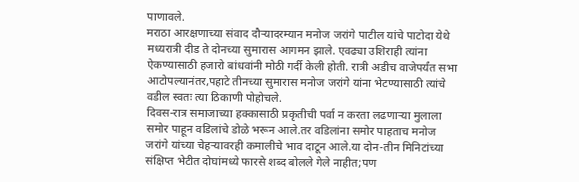पाणावले.
मराठा आरक्षणाच्या संवाद दौऱ्यादरम्यान मनोज जरांगे पाटील यांचे पाटोदा येथे मध्यरात्री दीड ते दोनच्या सुमारास आगमन झाले. एवढ्या उशिराही त्यांना ऐकण्यासाठी हजारो बांधवांनी मोठी गर्दी केली होती. रात्री अडीच वाजेपर्यंत सभा आटोपल्यानंतर,पहाटे तीनच्या सुमारास मनोज जरांगे यांना भेटण्यासाठी त्यांचे वडील स्वतः त्या ठिकाणी पोहोचले.
दिवस-रात्र समाजाच्या हक्कासाठी प्रकृतीची पर्वा न करता लढणाऱ्या मुलाला समोर पाहून वडिलांचे डोळे भरून आले.तर वडिलांना समोर पाहताच मनोज जरांगे यांच्या चेहऱ्यावरही कमालीचे भाव दाटून आले.या दोन-तीन मिनिटांच्या संक्षिप्त भेटीत दोघांमध्ये फारसे शब्द बोलले गेले नाहीत;पण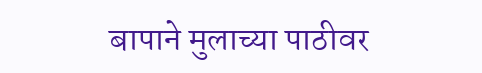बापाने मुलाच्या पाठीवर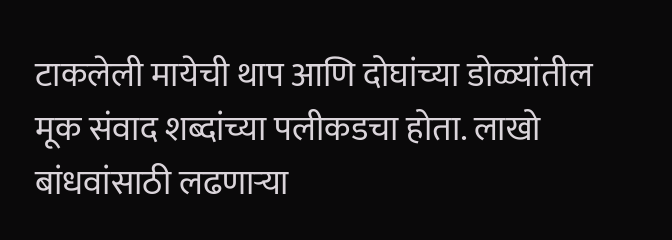टाकलेली मायेची थाप आणि दोघांच्या डोळ्यांतील मूक संवाद शब्दांच्या पलीकडचा होता. लाखो बांधवांसाठी लढणाऱ्या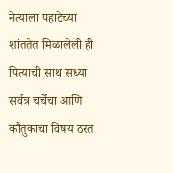नेत्याला पहाटेच्या शांततेत मिळालेली ही पित्याची साथ सध्या सर्वत्र चर्चेचा आणि कौतुकाचा विषय ठरत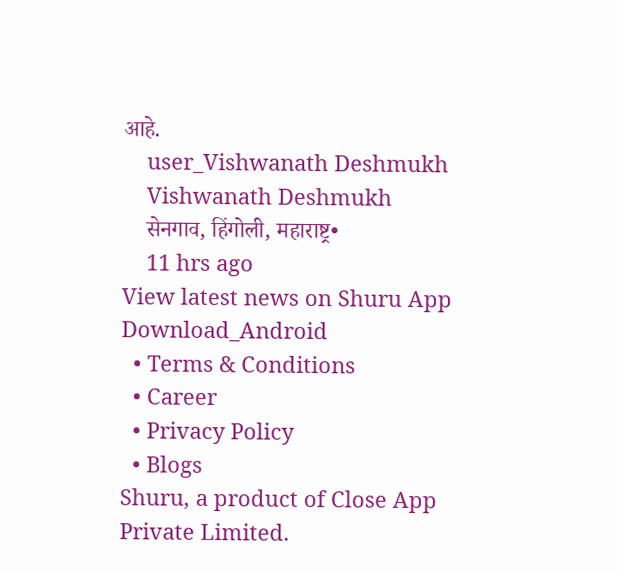आहे.
    user_Vishwanath Deshmukh
    Vishwanath Deshmukh
    सेनगाव, हिंगोली, महाराष्ट्र•
    11 hrs ago
View latest news on Shuru App
Download_Android
  • Terms & Conditions
  • Career
  • Privacy Policy
  • Blogs
Shuru, a product of Close App Private Limited.